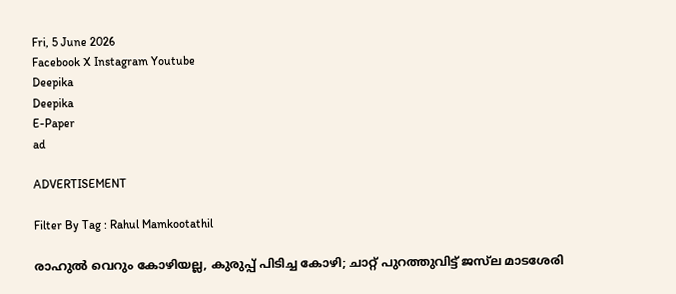Fri, 5 June 2026
Facebook X Instagram Youtube
Deepika
Deepika
E-Paper
ad

ADVERTISEMENT

Filter By Tag : Rahul Mamkootathil

രാഹുൽ വെറും കോഴിയല്ല, കുരുപ്പ് പിടിച്ച കോഴി; ചാറ്റ് പുറത്തുവിട്ട് ജസ്‌ല മാടശേരി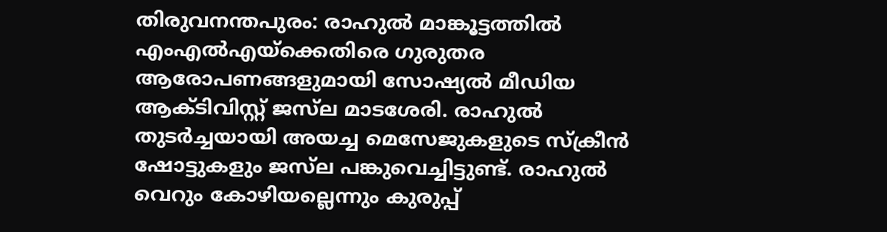തിരുവനന്തപുരം: രാഹുൽ മാങ്കൂട്ടത്തിൽ എംഎൽഎയ്ക്കെതിരെ ഗുരുതര ആരോപണങ്ങളുമായി സോഷ്യൽ മീഡിയ ആക്ടിവിസ്റ്റ് ജസ്‌ല മാടശേരി. രാഹുൽ തുടര്‍ച്ചയായി അയച്ച മെസേജുകളുടെ സ്ക്രീൻ ഷോട്ടുകളും ജസ്‍ല പങ്കുവെച്ചിട്ടുണ്ട്. രാഹുൽ വെറും കോഴിയല്ലെന്നും കുരുപ്പ്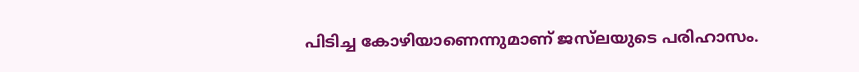പിടിച്ച കോഴിയാണെന്നുമാണ് ജസ്‌ലയുടെ പരിഹാസം.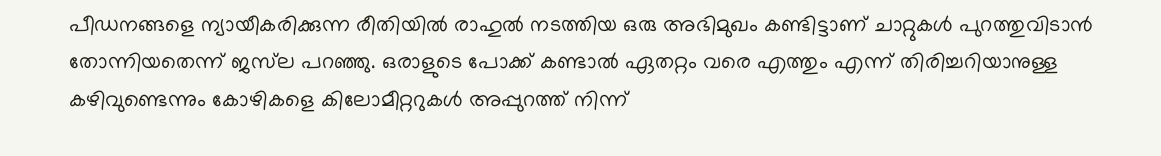പീഡനങ്ങളെ ന്യായീകരിക്കുന്ന രീതിയിൽ രാഹുൽ നടത്തിയ ഒരു അഭിമുഖം കണ്ടിട്ടാണ് ചാറ്റുകൾ പുറത്തുവിടാൻ തോന്നിയതെന്ന് ജസ്‌ല പറഞ്ഞു. ഒരാളുടെ പോക്ക് കണ്ടാൽ ഏതറ്റം വരെ എത്തും എന്ന് തിരിച്ചറിയാനുള്ള കഴിവുണ്ടെന്നും കോഴികളെ കിലോമീറ്ററുകൾ അപ്പുറത്ത് നിന്ന്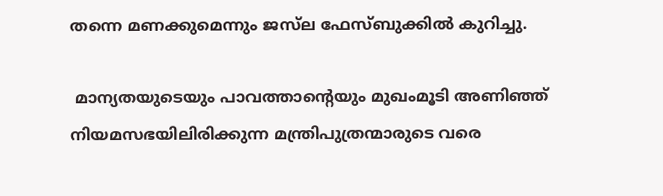തന്നെ മണക്കുമെന്നും ജസ്‍ല ഫേസ്ബുക്കിൽ കുറിച്ചു.

 മാന്യതയുടെയും പാവത്താന്‍റെയും മുഖംമൂടി അണിഞ്ഞ് നിയമസഭയിലിരിക്കുന്ന മന്ത്രിപുത്രന്മാരുടെ വരെ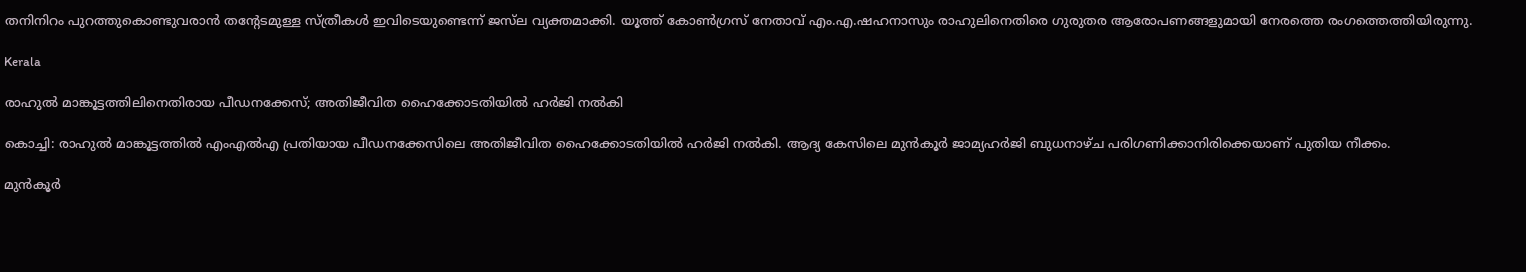തനിനിറം പുറത്തുകൊണ്ടുവരാൻ തന്‍റേടമുള്ള സ്ത്രീകൾ ഇവിടെയുണ്ടെന്ന് ജസ്‌ല വ്യക്തമാക്കി. യൂത്ത് കോൺഗ്രസ് നേതാവ് എം.എ.ഷഹനാസും രാഹുലിനെതിരെ ഗുരുതര ആരോപണങ്ങളുമായി നേരത്തെ രംഗത്തെത്തിയിരുന്നു.

Kerala

രാഹുൽ മാങ്കൂട്ടത്തിലിനെതിരായ പീഡനക്കേസ്; അതിജീവിത ഹൈക്കോടതിയിൽ ഹര്‍ജി നൽകി

കൊച്ചി: രാഹുൽ മാങ്കൂട്ടത്തിൽ എംഎൽഎ പ്രതിയായ പീഡനക്കേസിലെ അതിജീവിത ഹൈക്കോടതിയിൽ ഹര്‍ജി നൽകി. ആദ്യ കേസിലെ മുൻ‌കൂർ ജാമ്യഹർജി ബുധനാഴ്ച പരിഗണിക്കാനിരിക്കെയാണ് പുതിയ നീക്കം.

മുൻകൂർ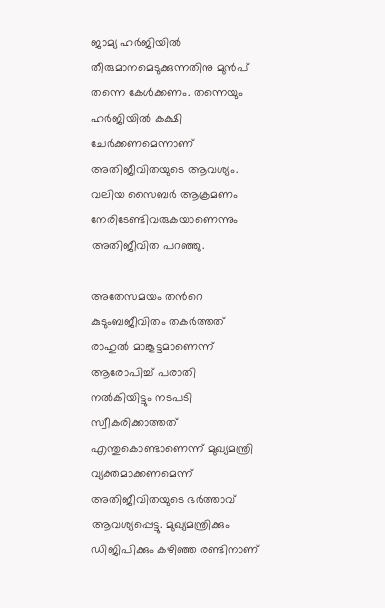ജാമ്യ ഹർജിയിൽ തീരുമാനമെടുക്കുന്നതിനു മുൻപ് തന്നെ കേൾക്കണം. തന്നെയും ഹർജിയിൽ കക്ഷി ചേർക്കണമെന്നാണ് അതിജീവിതയുടെ ആവശ്യം. വലിയ സൈബർ ആക്രമണം നേരിടേണ്ടിവരുകയാണെന്നും അതിജീവിത പറഞ്ഞു.

അതേസമയം തന്‍റെ കുടുംബജീവിതം തകർത്തത് രാഹുൽ മാങ്കൂട്ടമാണെന്ന് ആരോപിച്ച് പരാതി നൽകിയിട്ടും നടപടി സ്വീകരിക്കാത്തത് എന്തുകൊണ്ടാണെന്ന് മുഖ്യമന്ത്രി വ്യക്തമാക്കണമെന്ന് അതിജീവിതയുടെ ഭർത്താവ് ആവശ്യപ്പെട്ടു. മുഖ്യമന്ത്രിക്കും ഡിജിപിക്കും കഴിഞ്ഞ രണ്ടിനാണ്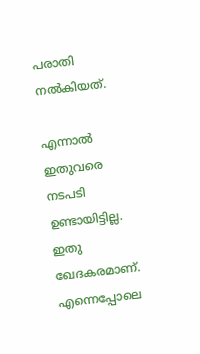പരാതി നൽകിയത്.

എന്നാൽ ഇതുവരെ നടപടി ഉണ്ടായിട്ടില്ല. ഇതു ഖേദകരമാണ്. എന്നെപ്പോലെ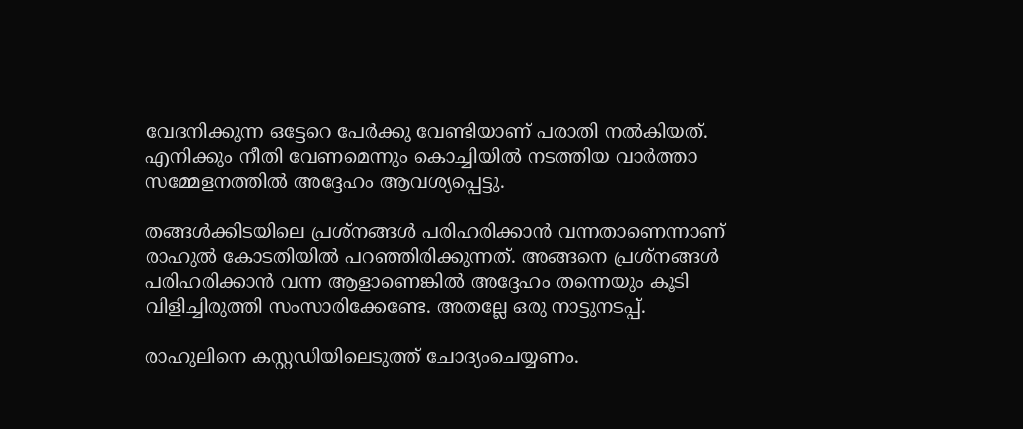വേദനിക്കുന്ന ഒട്ടേറെ പേർക്കു വേണ്ടിയാണ് പരാതി നൽകിയത്. എനിക്കും നീതി വേണമെന്നും കൊച്ചിയിൽ നടത്തിയ വാർത്താ സമ്മേളനത്തിൽ അദ്ദേഹം ആവശ്യപ്പെട്ടു.

തങ്ങൾക്കിടയിലെ പ്രശ്‌നങ്ങൾ പരിഹരിക്കാൻ വന്നതാണെന്നാണ് രാഹുൽ കോടതിയിൽ പറഞ്ഞിരിക്കുന്നത്. അങ്ങനെ പ്രശ്‌നങ്ങൾ പരിഹരിക്കാൻ വന്ന ആളാണെങ്കിൽ അദ്ദേഹം തന്നെയും കൂടി വിളിച്ചിരുത്തി സംസാരിക്കേണ്ടേ. അതല്ലേ ഒരു നാട്ടുനടപ്പ്.

രാഹുലിനെ കസ്റ്റഡിയിലെടുത്ത് ചോദ്യംചെയ്യണം.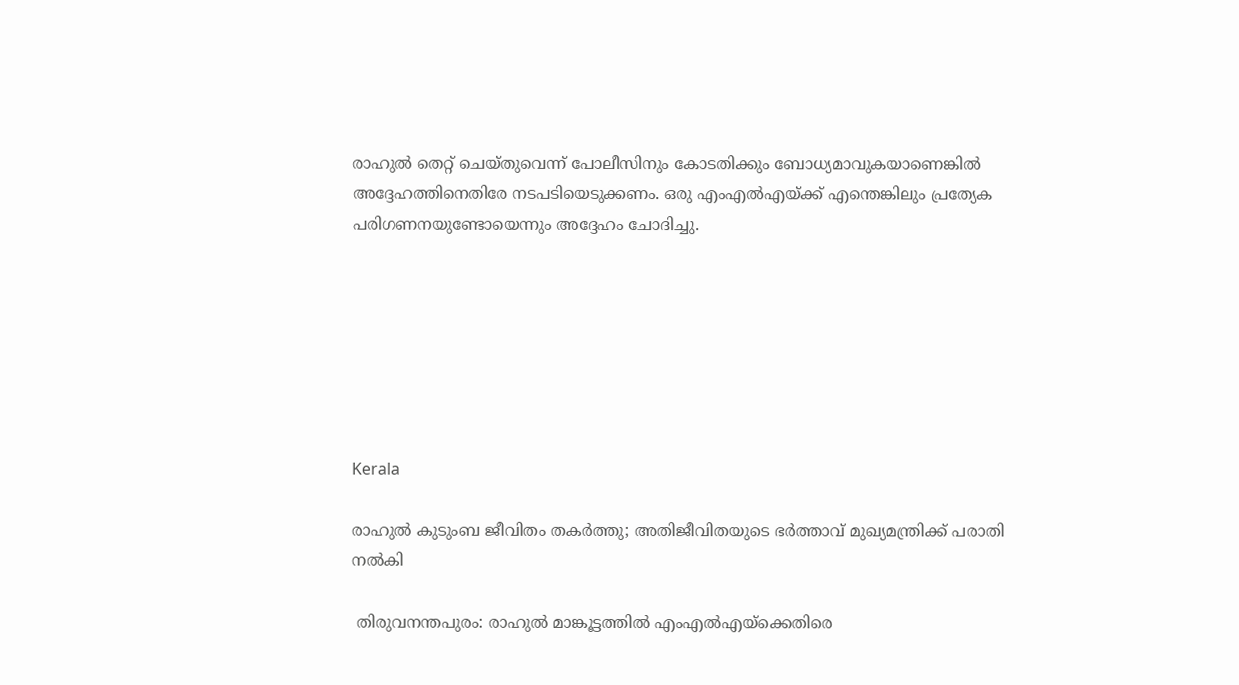രാഹുൽ തെറ്റ് ചെയ്‌തുവെന്ന് പോലീസിനും കോടതിക്കും ബോധ്യമാവുകയാണെങ്കിൽ അദ്ദേഹത്തിനെതിരേ നടപടിയെടുക്കണം. ഒരു എംഎൽഎയ്ക്ക് എന്തെങ്കിലും പ്രത്യേക പരിഗണനയുണ്ടോയെന്നും അദ്ദേഹം ചോദിച്ചു.







Kerala

രാഹുൽ കുടുംബ ജീവിതം തകർത്തു; അതിജീവിതയുടെ ഭർത്താവ് മുഖ്യമന്ത്രിക്ക് പരാതി നൽകി

 തിരുവനന്തപുരം: രാഹുൽ മാങ്കൂട്ടത്തിൽ എംഎൽഎയ്ക്കെതിരെ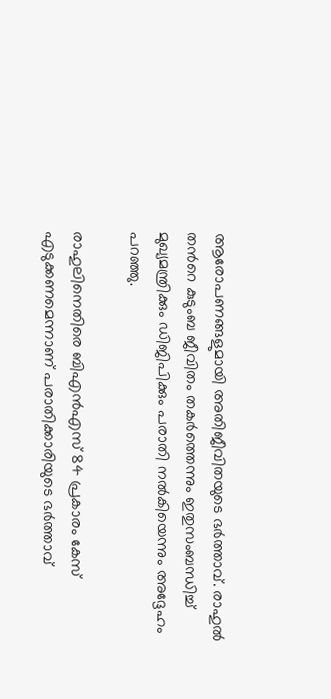ആരോപണങ്ങളുമായി അതിജീവിതയുടെ ഭർത്താവ്. രാഹുൽ തന്‍റെ കുടുംബ ജീവിതം തകർത്തെന്നും ഇതുസംബന്ധിച്ച് മുഖ്യമന്ത്രിക്കും ഡിജിപിക്കും പരാതി നൽകിയെന്നും അദ്ദേഹം പറഞ്ഞു.

രാഹുലിനെതിരെ ബിഎൻഎസ് 84 പ്രകാരം കേസ് എടുക്കണമെന്നാണ് പരാതിക്കാരിയുടെ ഭർത്താവ്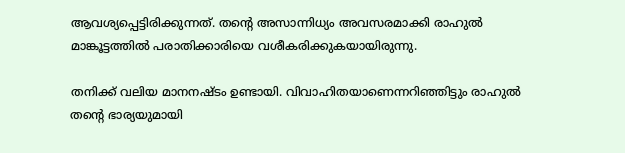ആവശ്യപ്പെട്ടിരിക്കുന്നത്. തന്‍റെ അസാന്നിധ്യം അവസരമാക്കി രാഹുൽ മാങ്കൂട്ടത്തിൽ പരാതിക്കാരിയെ വശീകരിക്കുകയായിരുന്നു.

തനിക്ക് വലിയ മാനനഷ്ടം ഉണ്ടായി. വിവാഹിതയാണെന്നറിഞ്ഞിട്ടും രാഹുൽ തന്‍റെ ഭാര്യയുമായി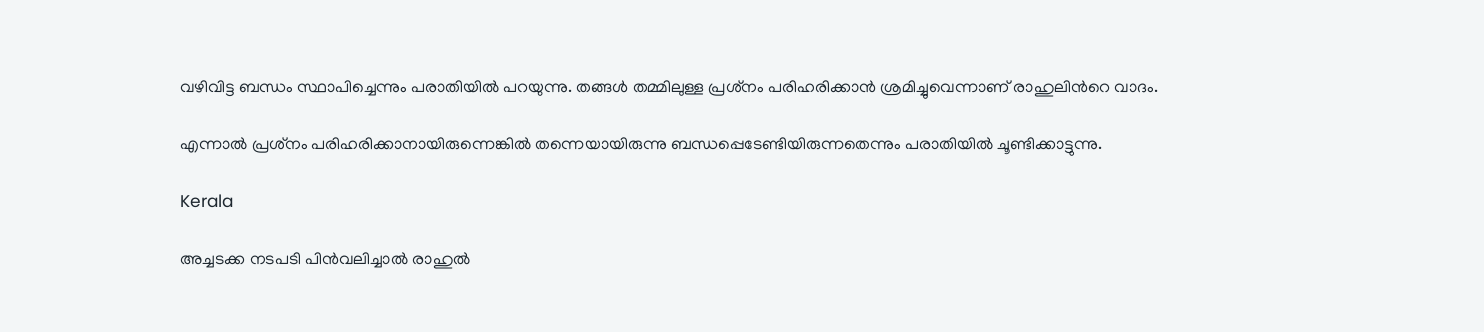വഴിവിട്ട ബന്ധം സ്ഥാപിച്ചെന്നും പരാതിയിൽ പറയുന്നു. തങ്ങൾ തമ്മിലുള്ള പ്രശ്‌നം പരിഹരിക്കാൻ ശ്രമിച്ചുവെന്നാണ് രാഹുലിന്‍റെ വാദം.

എന്നാൽ പ്രശ്‌നം പരിഹരിക്കാനായിരുന്നെങ്കിൽ തന്നെയായിരുന്നു ബന്ധപ്പെടേണ്ടിയിരുന്നതെന്നും പരാതിയിൽ ചൂണ്ടിക്കാട്ടുന്നു.

Kerala

അച്ചടക്ക നടപടി പിൻവലിച്ചാൽ രാഹുൽ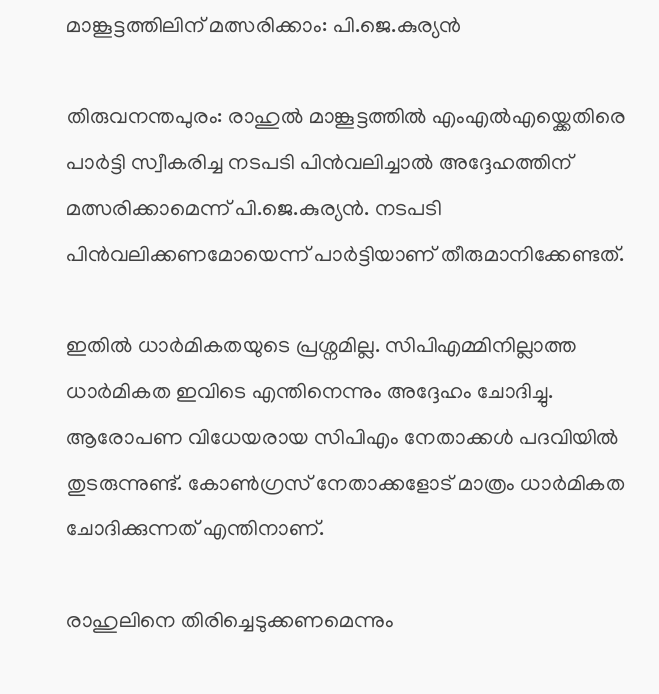മാങ്കൂട്ടത്തിലിന് മത്സരിക്കാം: പി.ജെ.കുര്യൻ

തിരുവനന്തപുരം: രാഹുൽ മാങ്കൂട്ടത്തിൽ എംഎൽഎയ്ക്കെതിരെ പാർട്ടി സ്വീകരിച്ച നടപടി പിൻവലിച്ചാൽ അദ്ദേഹത്തിന് മത്സരിക്കാമെന്ന് പി.ജെ.കുര്യൻ. നടപടി പിൻവലിക്കണമോയെന്ന് പാർട്ടിയാണ് തീരുമാനിക്കേണ്ടത്.

ഇതിൽ ധാർമികതയുടെ പ്രശ്നമില്ല. സിപിഎമ്മിനില്ലാത്ത ധാർമികത ഇവിടെ എന്തിനെന്നും അദ്ദേഹം ചോദിച്ചു. ആരോപണ വിധേയരായ സിപിഎം നേതാക്കൾ പദവിയിൽ തുടരുന്നുണ്ട്. കോൺഗ്രസ് നേതാക്കളോട് മാത്രം ധാർമികത ചോദിക്കുന്നത് എന്തിനാണ്.

രാഹുലിനെ തിരിച്ചെടുക്കണമെന്നും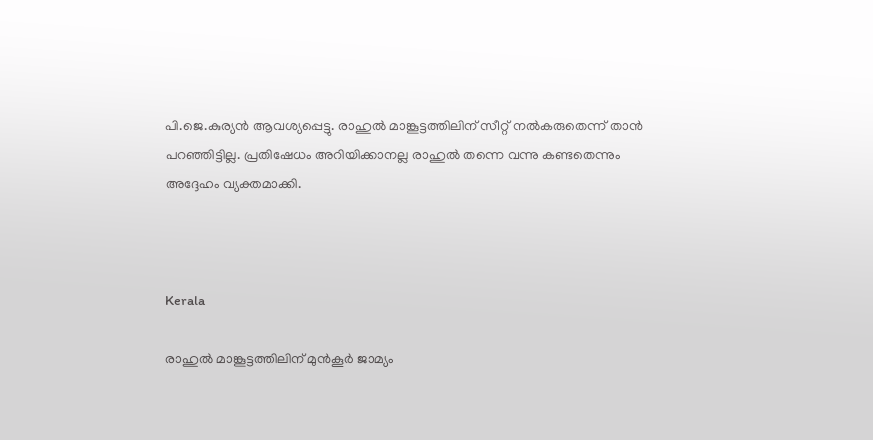പി.ജെ.കുര്യൻ ആവശ്യപ്പെട്ടു. രാഹുൽ മാങ്കൂട്ടത്തിലിന് സീറ്റ് നൽകരുതെന്ന് താൻ പറഞ്ഞിട്ടില്ല. പ്രതിഷേധം അറിയിക്കാനല്ല രാഹുൽ തന്നെ വന്നു കണ്ടതെന്നും അദ്ദേഹം വ്യക്തമാക്കി.



Kerala

രാഹുൽ മാങ്കൂട്ടത്തിലിന് മുൻകൂർ ജാമ്യം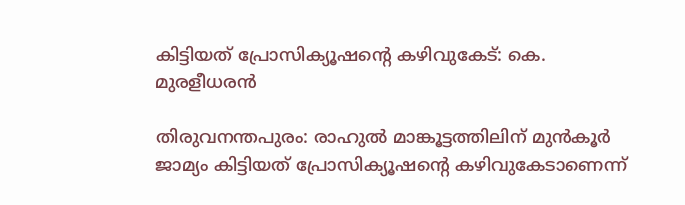കിട്ടിയത് പ്രോസിക്യൂഷന്‍റെ കഴിവുകേട്: കെ. മുരളീധരൻ

തിരുവനന്തപുരം: രാഹുൽ മാങ്കൂട്ടത്തിലിന് മുൻകൂർ ജാമ്യം കിട്ടിയത് പ്രോസിക്യൂഷന്‍റെ കഴിവുകേടാണെന്ന്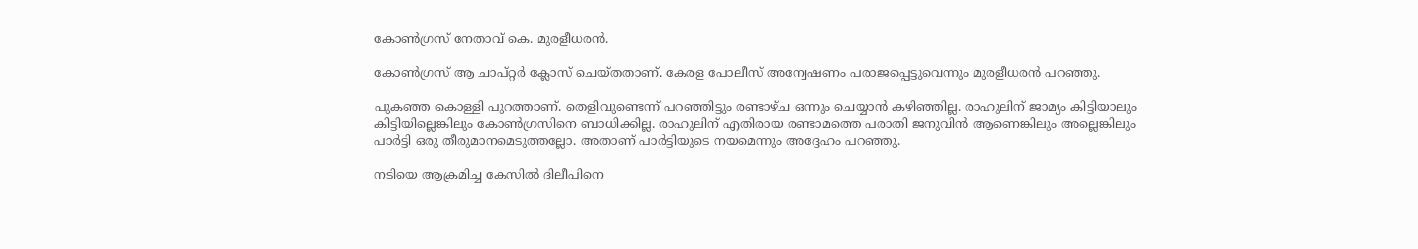കോൺഗ്രസ് നേതാവ് കെ. മുരളീധരൻ.

കോൺഗ്രസ് ആ ചാപ്റ്റർ ക്ലോസ് ചെയ്തതാണ്. കേരള പോലീസ് അന്വേഷണം പരാജപ്പെട്ടുവെന്നും മുരളീധരൻ പറഞ്ഞു.

പുകഞ്ഞ കൊള്ളി പുറത്താണ്. തെളിവുണ്ടെന്ന് പറഞ്ഞിട്ടും രണ്ടാഴ്ച ഒന്നും ചെയ്യാൻ കഴിഞ്ഞില്ല. രാഹുലിന് ജാമ്യം കിട്ടിയാലും കിട്ടിയില്ലെങ്കിലും കോൺഗ്രസിനെ ബാധിക്കില്ല. രാഹുലിന് എതിരായ രണ്ടാമത്തെ പരാതി ജനുവിൻ ആണെങ്കിലും അല്ലെങ്കിലും പാർട്ടി ഒരു തീരുമാനമെടുത്തല്ലോ. അതാണ് പാർട്ടിയുടെ നയമെന്നും അദ്ദേഹം പറഞ്ഞു.

നടിയെ ആക്രമിച്ച കേസിൽ ദിലീപിനെ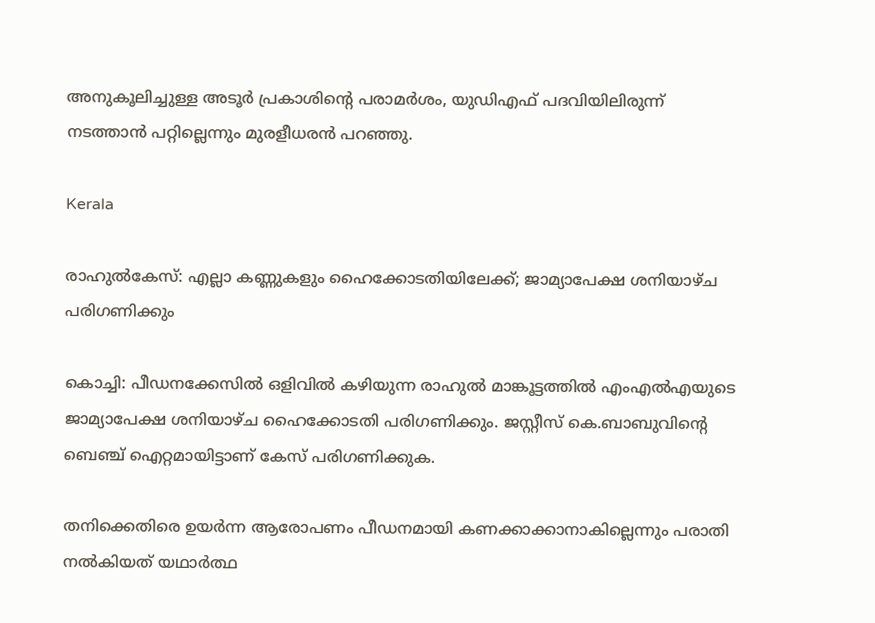അനുകൂലിച്ചുള്ള അടൂർ പ്രകാശിന്‍റെ പരാമർശം, യുഡിഎഫ് പദവിയിലിരുന്ന് നടത്താൻ പറ്റില്ലെന്നും മുരളീധരൻ പറഞ്ഞു.

Kerala

രാഹുൽകേസ്: എല്ലാ കണ്ണുകളും ഹൈക്കോടതിയിലേക്ക്; ജാമ്യാപേക്ഷ ശനിയാഴ്ച പരിഗണിക്കും

കൊച്ചി: പീഡനക്കേസിൽ ഒളിവിൽ കഴിയുന്ന രാഹുൽ മാങ്കൂട്ടത്തിൽ എംഎൽഎയുടെ ജാമ്യാപേക്ഷ ശനിയാഴ്ച ഹൈക്കോടതി പരിഗണിക്കും. ജസ്റ്റീസ് കെ.ബാബുവിന്‍റെ ബെഞ്ച് ഐറ്റമായിട്ടാണ് കേസ് പരിഗണിക്കുക.

തനിക്കെതിരെ ഉയർന്ന ആരോപണം പീഡനമായി കണക്കാക്കാനാകില്ലെന്നും പരാതി നൽകിയത് യഥാര്‍ത്ഥ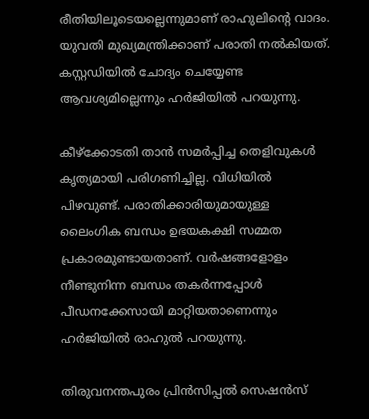രീതിയിലൂടെയല്ലെന്നുമാണ് രാഹുലിന്‍റെ വാദം. യുവതി മുഖ്യമന്ത്രിക്കാണ് പരാതി നൽകിയത്. കസ്റ്റഡിയിൽ ചോദ്യം ചെയ്യേണ്ട ആവശ്യമില്ലെന്നും ഹർജിയിൽ പറയുന്നു.

കീഴ്‌ക്കോടതി താൻ സമർപ്പിച്ച തെളിവുകൾ കൃത്യമായി പരിഗണിച്ചില്ല. വിധിയിൽ പിഴവുണ്ട്. പരാതിക്കാരിയുമായുള്ള ലൈംഗിക ബന്ധം ഉഭയകക്ഷി സമ്മത പ്രകാരമുണ്ടായതാണ്. വര്‍ഷങ്ങളോളം നീണ്ടുനിന്ന ബന്ധം തകര്‍‌ന്നപ്പോള്‍ പീഡനക്കേസായി മാറ്റിയതാണെന്നും ഹര്‍‌ജിയിൽ രാഹുൽ പറയുന്നു.

തിരുവനന്തപുരം പ്രിൻസിപ്പൽ സെഷൻസ്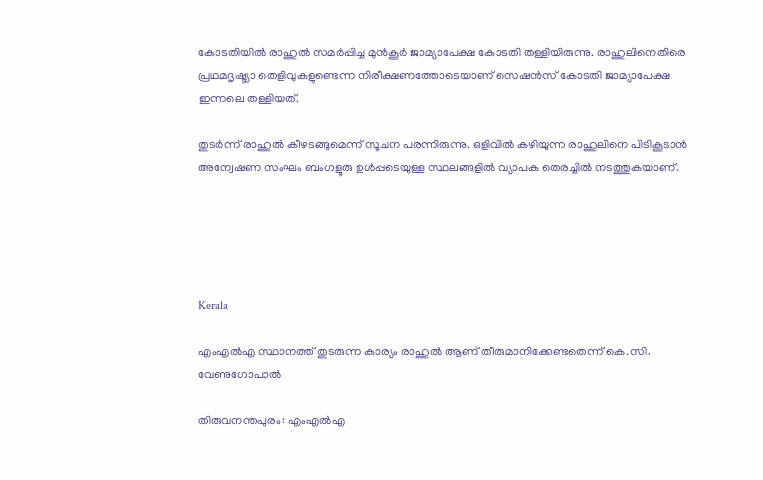കോടതിയിൽ രാഹുൽ സമർപ്പിച്ച മുൻകൂർ ജാമ്യാപേക്ഷ കോടതി തള്ളിയിരുന്നു. രാഹുലിനെതിരെ പ്രഥമദൃഷ്ട്യാ തെളിവുകളുണ്ടെന്ന നിരീക്ഷണത്തോടെയാണ് സെഷൻസ് കോടതി ജാമ്യാപേക്ഷ ഇന്നലെ തള്ളിയത്.

തുടർന്ന് രാഹുൽ കീഴടങ്ങുമെന്ന് സൂചന പരന്നിരുന്നു. ഒളിവിൽ കഴിയുന്ന രാഹുലിനെ പിടികൂടാൻ അന്വേഷണ സംഘം ബംഗളൂരു ഉൾപ്പടെയുള്ള സ്ഥലങ്ങളിൽ വ്യാപക തെരച്ചിൽ നടത്തുകയാണ്.





Kerala

എംഎല്‍എ സ്ഥാനത്ത് തുടരുന്ന കാര്യം രാഹുല്‍ ആണ് തീരുമാനിക്കേണ്ടതെന്ന് കെ.സി. വേണുഗോപാൽ

തിരുവനന്തപുരം: എംഎല്‍എ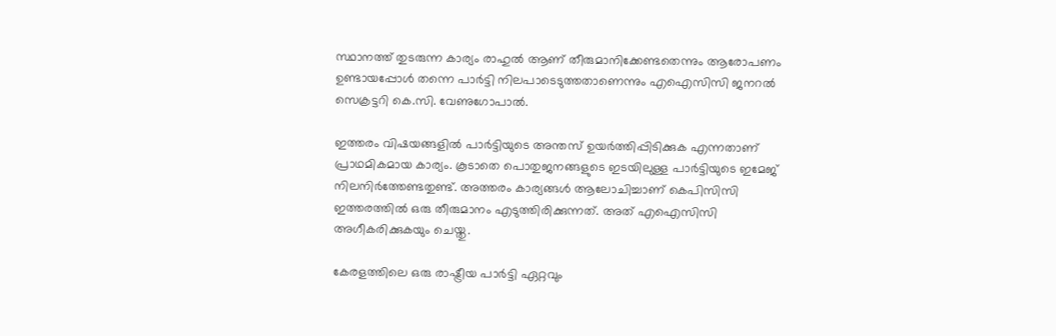സ്ഥാനത്ത് തുടരുന്ന കാര്യം രാഹുല്‍ ആണ് തീരുമാനിക്കേണ്ടതെന്നും ആരോപണം ഉണ്ടായപ്പോൾ തന്നെ പാർട്ടി നിലപാടെടുത്തതാണെന്നും എഐസിസി ജനറല്‍ സെക്രട്ടറി കെ.സി. വേണുഗോപാല്‍.

ഇത്തരം വിഷയങ്ങളില്‍ പാർട്ടിയുടെ അന്തസ് ഉയര്‍ത്തിപ്പിടിക്കുക എന്നതാണ് പ്രാഥമികമായ കാര്യം. കൂടാതെ പൊതുജനങ്ങളുടെ ഇടയിലുള്ള പാർട്ടിയുടെ ഇമേജ് നിലനിർത്തേണ്ടതുണ്ട്. അത്തരം കാര്യങ്ങൾ ആലോചിച്ചാണ് കെപിസിസി ഇത്തരത്തില്‍ ഒരു തീരുമാനം എടുത്തിരിക്കുന്നത്. അത് എഐസിസി അഗീകരിക്കുകയും ചെയ്തു.

കേരളത്തിലെ ഒരു രാഷ്ട്രീയ പാർട്ടി ഏറ്റവും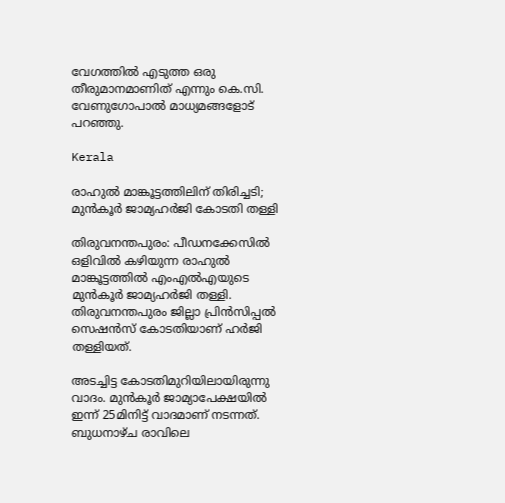വേഗത്തില്‍ എടുത്ത ഒരു തീരുമാനമാണിത് എന്നും കെ.സി. വേണുഗോപാല്‍ മാധ്യമങ്ങളോട് പറഞ്ഞു.

Kerala

രാഹുൽ മാങ്കൂട്ടത്തിലിന് തിരിച്ചടി; മുൻകൂർ ജാമ്യഹർജി കോടതി തള്ളി

തിരുവനന്തപുരം: പീഡനക്കേസിൽ ഒളിവിൽ കഴിയുന്ന രാഹുൽ മാങ്കൂട്ടത്തിൽ എംഎൽഎയുടെ മുൻകൂർ ജാമ്യഹർജി തള്ളി. തിരുവനന്തപുരം ജില്ലാ പ്രിൻസിപ്പൽ സെഷൻസ് കോടതിയാണ് ഹർജി തള്ളിയത്.

അടച്ചിട്ട കോടതിമുറിയിലായിരുന്നു വാദം. മുൻകൂർ ജാമ്യാപേക്ഷയിൽ ഇന്ന് 25മിനിട്ട് വാദമാണ് നടന്നത്. ബുധനാഴ്ച രാവിലെ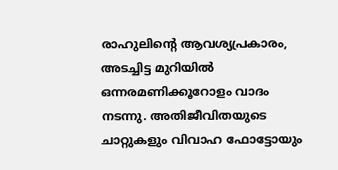രാഹുലിന്‍റെ ആവശ്യപ്രകാരം, അടച്ചിട്ട മുറിയില്‍ ഒന്നരമണിക്കൂറോളം വാദം നടന്നു. അതിജീവിതയുടെ ചാറ്റുകളും വിവാഹ ഫോട്ടോയും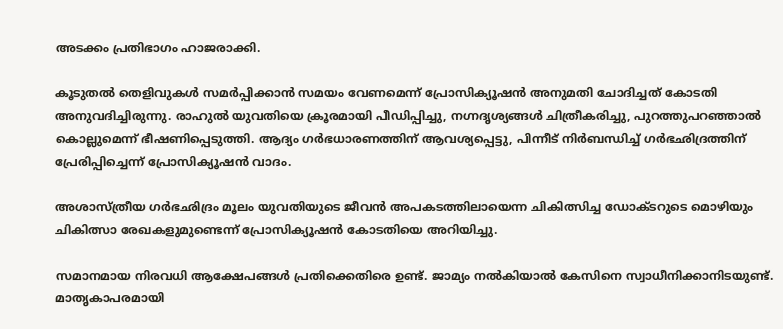അടക്കം പ്രതിഭാഗം ഹാജരാക്കി.

കൂടുതല്‍ തെളിവുകള്‍ സമര്‍പ്പിക്കാന്‍ സമയം വേണമെന്ന് പ്രോസിക്യൂഷന്‍ അനുമതി ചോദിച്ചത് കോടതി അനുവദിച്ചിരുന്നു. രാഹുൽ യുവതിയെ ക്രൂരമായി പീഡിപ്പിച്ചു, നഗ്നദൃശ്യങ്ങൾ ചിത്രീകരിച്ചു, പുറത്തുപറഞ്ഞാൽ കൊല്ലുമെന്ന് ഭീഷണിപ്പെടുത്തി. ആദ്യം ഗർഭധാരണത്തിന് ആവശ്യപ്പെട്ടു, പിന്നീട് നിർബന്ധിച്ച് ഗർഭഛിദ്രത്തിന് പ്രേരിപ്പിച്ചെന്ന് പ്രോസിക്യൂഷൻ വാദം.

അശാസ്ത്രീയ ഗർഭഛിദ്രം മൂലം യുവതിയുടെ ജീവൻ അപകടത്തിലായെന്ന ചികിത്സിച്ച ഡോക്ടറുടെ മൊഴിയും ചികിത്സാ രേഖകളുമുണ്ടെന്ന് പ്രോസിക്യൂഷൻ കോടതിയെ അറിയിച്ചു.

സമാനമായ നിരവധി ആക്ഷേപങ്ങൾ പ്രതിക്കെതിരെ ഉണ്ട്. ജാമ്യം നൽകിയാൽ കേസിനെ സ്വാധീനിക്കാനിടയുണ്ട്. മാതൃകാപരമായി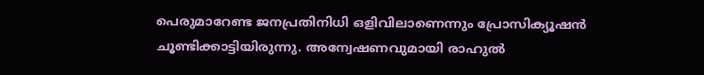പെരുമാറേണ്ട ജനപ്രതിനിധി ഒളിവിലാണെന്നും പ്രോസിക്യൂഷൻ ചൂണ്ടിക്കാട്ടിയിരുന്നു. അന്വേഷണവുമായി രാഹുൽ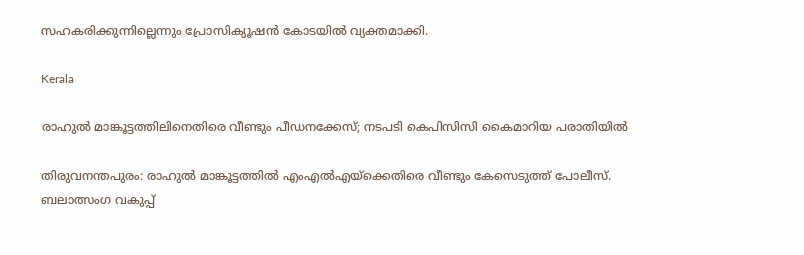സഹകരിക്കുന്നില്ലെന്നും പ്രോസിക്യൂഷൻ കോടയിൽ വ്യക്തമാക്കി.

Kerala

രാഹുല്‍ മാങ്കൂട്ടത്തിലിനെതിരെ വീണ്ടും പീഡനക്കേസ്; നടപടി കെപിസിസി കൈമാറിയ പരാതിയില്‍

തിരുവനന്തപുരം: രാഹുൽ മാങ്കൂട്ടത്തിൽ എംഎൽഎയ്ക്കെതിരെ വീണ്ടും കേസെടുത്ത് പോലീസ്. ബലാത്സംഗ വകുപ്പ്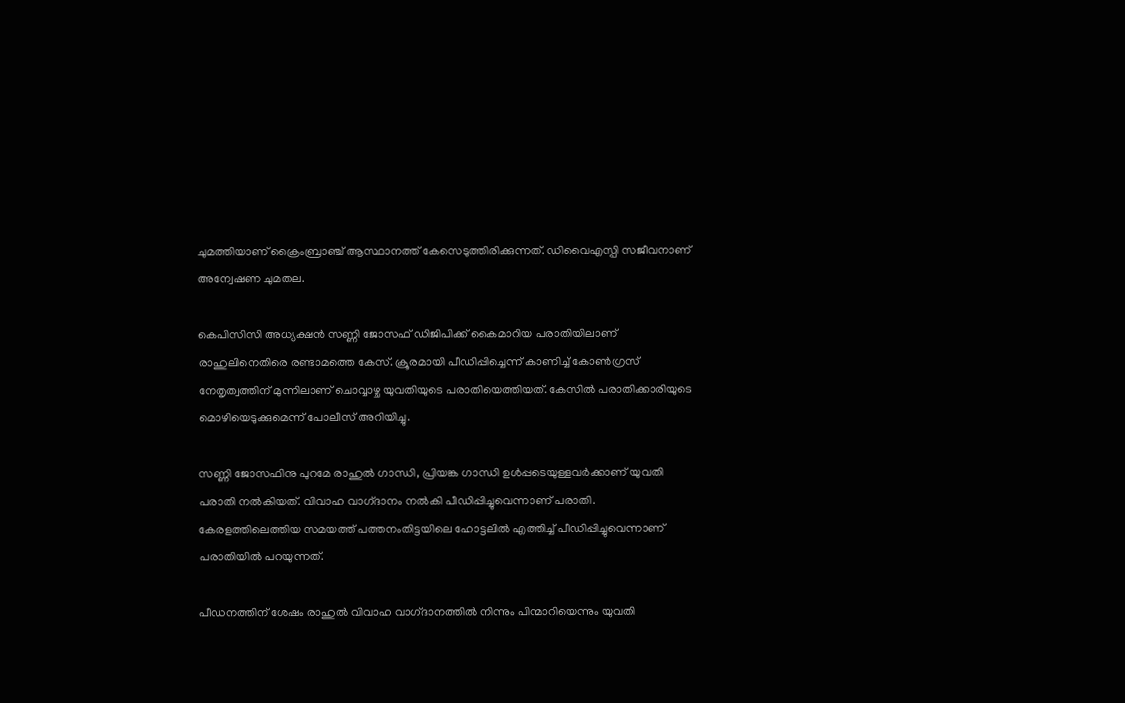ചുമത്തിയാണ് ക്രൈംബ്രാഞ്ച് ആസ്ഥാനത്ത് കേസെടുത്തിരിക്കുന്നത്. ഡിവൈഎസ്പി സജീവനാണ് അന്വേഷണ ചുമതല.

കെപിസിസി അധ്യക്ഷൻ സണ്ണി ജോസഫ് ഡിജിപിക്ക് കൈമാറിയ പരാതിയിലാണ് രാഹുലിനെതിരെ രണ്ടാമത്തെ കേസ്. ക്രൂരമായി പീഡിപ്പിച്ചെന്ന് കാണിച്ച് കോൺഗ്രസ് നേതൃത്വത്തിന് മുന്നിലാണ് ചൊവ്വാഴ്ച യുവതിയുടെ പരാതിയെത്തിയത്. കേസില്‍ പരാതിക്കാരിയുടെ മൊഴിയെടുക്കുമെന്ന് പോലീസ് അറിയിച്ചു.

സണ്ണി ജോസഫിനു പുറമേ രാഹുൽ ഗാന്ധി, പ്രിയങ്ക ഗാന്ധി ഉൾപ്പടെയുള്ളവർക്കാണ് യുവതി പരാതി നൽകിയത്. വിവാഹ വാഗ്‌ദാനം നൽകി പീഡിപ്പിച്ചുവെന്നാണ് പരാതി. കേരളത്തിലെത്തിയ സമയത്ത് പത്തനംതിട്ടയിലെ ഹോട്ടലിൽ എത്തിച്ച് പീഡിപ്പിച്ചുവെന്നാണ് പരാതിയിൽ പറയുന്നത്.

പീഡനത്തിന് ശേഷം രാഹുൽ വിവാഹ വാഗ്‌ദാനത്തിൽ നിന്നും പിന്മാറിയെന്നും യുവതി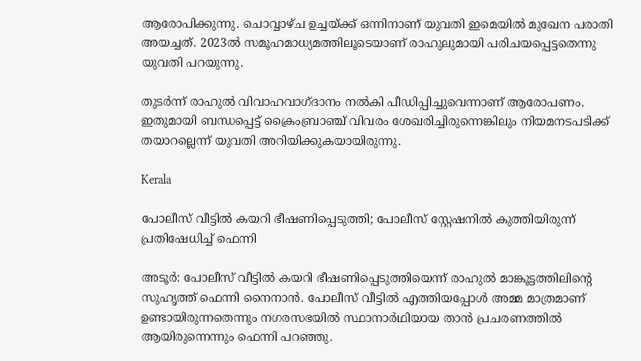ആരോപിക്കുന്നു. ചൊവ്വാഴ്ച ഉച്ചയ്ക്ക് ഒന്നിനാണ് യുവതി ഇമെയിൽ മുഖേന പരാതി അയച്ചത്. 2023ൽ സമൂഹമാധ്യമത്തിലൂടെയാണ് രാഹുലുമായി പരിചയപ്പെട്ടതെന്നു യുവതി പറയുന്നു.

തുടർന്ന് രാഹുൽ വിവാഹവാഗ്ദാനം നൽകി പീഡിപ്പിച്ചുവെന്നാണ് ആരോപണം. ഇതുമായി ബന്ധപ്പെട്ട് ക്രൈംബ്രാഞ്ച് വിവരം ശേഖരിച്ചിരുന്നെങ്കിലും നിയമനടപടിക്ക് തയാറല്ലെന്ന് യുവതി അറിയിക്കുകയായിരുന്നു.

Kerala

പോലീസ് വീട്ടിൽ കയറി ഭീഷണിപ്പെടുത്തി; പോലീസ് സ്റ്റേഷനിൽ കുത്തിയിരുന്ന് പ്രതിഷേധിച്ച് ഫെന്നി

അടൂർ: പോലീസ് വീട്ടിൽ കയറി ഭീഷണിപ്പെടുത്തിയെന്ന് രാഹുൽ മാങ്കൂട്ടത്തിലിന്‍റെ സുഹൃത്ത് ഫെന്നി നൈനാൻ. പോലീസ് വീട്ടിൽ എത്തിയപ്പോൾ അമ്മ മാത്രമാണ് ഉണ്ടായിരുന്നതെന്നും നഗരസഭയിൽ സ്ഥാനാർഥിയായ താൻ പ്രചരണത്തിൽ ആയിരുന്നെന്നും ഫെന്നി പറഞ്ഞു.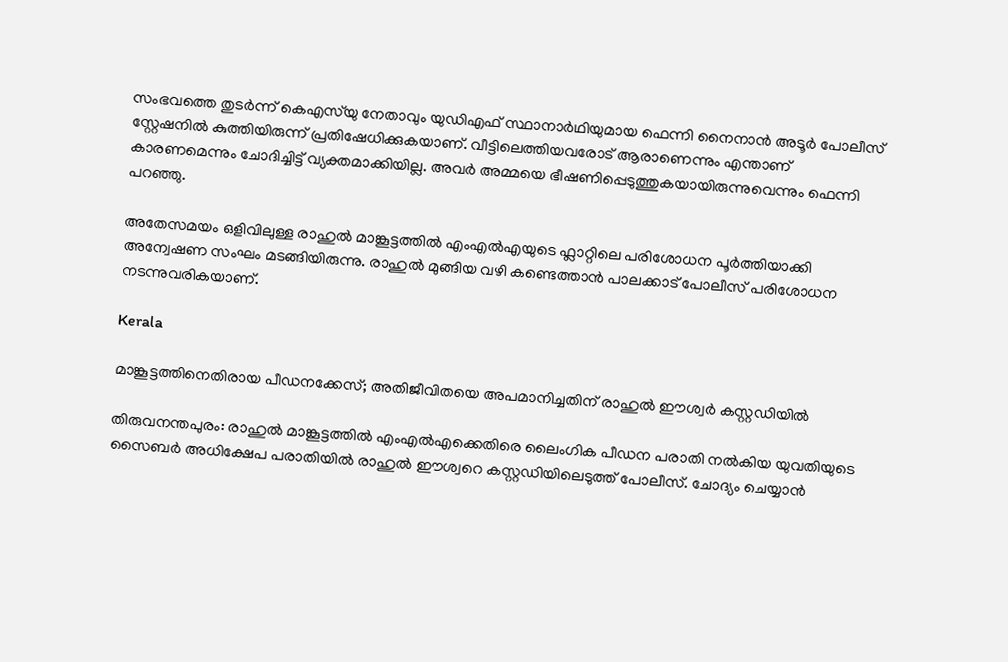സംഭവത്തെ തുടർന്ന് കെഎസ്‌യു നേതാവും യുഡിഎഫ് സ്ഥാനാർഥിയുമായ ഫെന്നി നൈനാൻ അടൂർ പോലീസ് സ്റ്റേഷനിൽ കുത്തിയിരുന്ന് പ്രതിഷേധിക്കുകയാണ്. വീട്ടിലെത്തിയവരോട് ആരാണെന്നും എന്താണ് കാരണമെന്നും ചോദിച്ചിട്ട് വ്യക്തമാക്കിയില്ല. അവർ അമ്മയെ ഭീഷണിപ്പെടുത്തുകയായിരുന്നുവെന്നും ഫെന്നി പറഞ്ഞു.

അതേസമയം ഒളിവിലുള്ള രാഹുൽ മാങ്കൂട്ടത്തിൽ എംഎൽഎയുടെ ഫ്ലാറ്റിലെ പരിശോധന പൂർത്തിയാക്കി അന്വേഷണ സംഘം മടങ്ങിയിരുന്നു. രാഹുൽ മുങ്ങിയ വഴി കണ്ടെത്താൻ പാലക്കാട് പോലീസ് പരിശോധന നടന്നുവരികയാണ്.

Kerala

മാങ്കൂട്ടത്തിനെതിരായ പീഡനക്കേസ്; അതിജീവിതയെ അപമാനിച്ചതിന് രാഹുൽ ഈശ്വർ കസ്റ്റഡിയിൽ

തിരുവനന്തപുരം: രാഹുൽ മാങ്കൂട്ടത്തിൽ എംഎൽഎക്കെതിരെ ലൈംഗിക പീഡന പരാതി നൽകിയ യുവതിയുടെ സൈബർ അധിക്ഷേപ പരാതിയിൽ രാഹുൽ ഈശ്വറെ കസ്റ്റഡിയിലെടുത്ത് പോലീസ്. ചോദ്യം ചെയ്യാൻ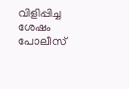വിളിപ്പിച്ച ശേഷം പോലീസ്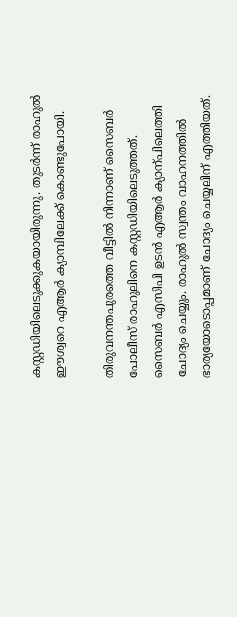കസ്റ്റഡിയിലെടുക്കുകയായിരുന്നു. തുടർന്ന് രാഹുൽ ഈശ്വറെ എആർ ക്യാമ്പിലേക്ക് കൊണ്ടുപോയി.

തിരുവനന്തപുരത്തെ വീട്ടില്‍ നിന്നാണ് സൈബര്‍ പോലീസ് രാഹുലിനെ കസ്റ്റഡിയിലെടുത്തത്. സൈബർ എസിപി ഉടൻ എആർ ക്യാന്പിലെത്തി ചോദ്യം ചെയ്യും. രാഹുൽ സ്വന്തം വാഹനത്തിൽ ഭാര്യയോടൊപ്പമാണ് ചോദ്യം ചെയ്യലിന് എത്തിയത്.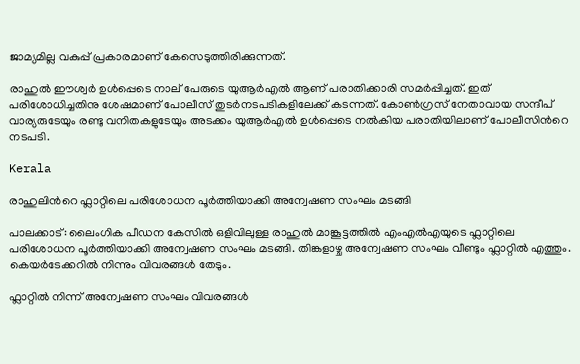ജാമ്യമില്ല വകുപ്പ് പ്രകാരമാണ് കേസെടുത്തിരിക്കുന്നത്.

രാഹുൽ ഈശ്വർ ഉൾപ്പെടെ നാല് പേരുടെ യുആർഎൽ ആണ് പരാതിക്കാരി സമർപ്പിച്ചത്. ഇത് പരിശോധിച്ചതിനു ശേഷമാണ് പോലീസ് തുടർനടപടികളിലേക്ക് കടന്നത്. കോണ്‍‌ഗ്രസ് നേതാവായ സന്ദീപ് വാര്യരുടേയും രണ്ടു വനിതകളുടേയും അടക്കം യുആർഎൽ ഉൾപ്പെടെ നൽകിയ പരാതിയിലാണ് പോലീസിന്‍റെ നടപടി.

Kerala

രാഹുലിന്‍റെ ഫ്ലാറ്റിലെ പരിശോധന പൂർത്തിയാക്കി അന്വേഷണ സംഘം മടങ്ങി

പാലക്കാട്: ലൈംഗിക പീഡന കേസിൽ ഒളിവിലുള്ള രാഹുൽ മാങ്കൂട്ടത്തിൽ എംഎൽഎയുടെ ഫ്ലാറ്റിലെ പരിശോധന പൂർത്തിയാക്കി അന്വേഷണ സംഘം മടങ്ങി. തിങ്കളാഴ്ച അന്വേഷണ സംഘം വീണ്ടും ഫ്ലാറ്റിൽ എത്തും. കെയർടേക്കറിൽ നിന്നും വിവരങ്ങൾ തേടും.

ഫ്ലാറ്റിൽ നിന്ന് അന്വേഷണ സംഘം വിവരങ്ങൾ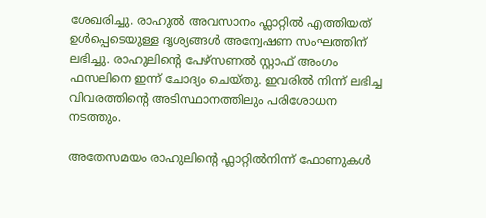ശേഖരിച്ചു. രാഹുൽ അവസാനം ഫ്ലാറ്റിൽ എത്തിയത് ഉൾപ്പെടെയുള്ള ദൃശ്യങ്ങൾ അന്വേഷണ സംഘത്തിന് ലഭിച്ചു. രാഹുലിന്‍റെ പേഴ്സണൽ സ്റ്റാഫ് അംഗം ഫസലിനെ ഇന്ന് ചോദ്യം ചെയ്തു. ഇവരിൽ നിന്ന് ലഭിച്ച വിവരത്തിന്‍റെ അടിസ്ഥാനത്തിലും പരിശോധന നടത്തും.

അതേസമയം രാഹുലിന്‍റെ ഫ്ലാറ്റിൽനിന്ന് ഫോണുകൾ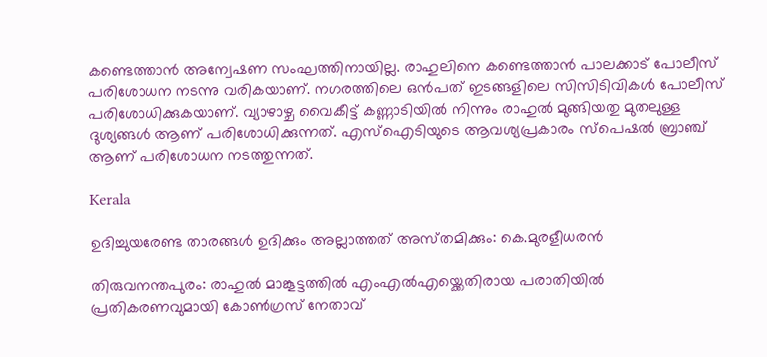കണ്ടെത്താൻ അന്വേഷണ സംഘത്തിനായില്ല. രാഹുലിനെ കണ്ടെത്താൻ പാലക്കാട് പോലീസ് പരിശോധന നടന്നു വരികയാണ്. നഗരത്തിലെ ഒൻപത് ഇടങ്ങളിലെ സിസിടിവികൾ പോലീസ് പരിശോധിക്കുകയാണ്. വ്യാഴാഴ്ച വൈകീട്ട് കണ്ണാടിയിൽ നിന്നും രാഹുൽ മുങ്ങിയതു മുതലുള്ള ദുശ്യങ്ങൾ ആണ് പരിശോധിക്കുന്നത്. എസ്ഐടിയുടെ ആവശ്യപ്രകാരം സ്പെഷൽ ബ്രാഞ്ച് ആണ് പരിശോധന നടത്തുന്നത്.

Kerala

ഉദിച്ചുയരേണ്ട താരങ്ങൾ ഉദിക്കും അല്ലാത്തത് അസ്‌തമിക്കും: കെ.മുരളീധരന്‍

തിരുവനന്തപുരം: രാഹുൽ മാങ്കൂട്ടത്തിൽ എംഎൽഎയ്ക്കെതിരായ പരാതിയിൽ പ്രതികരണവുമായി കോൺഗ്രസ് നേതാവ്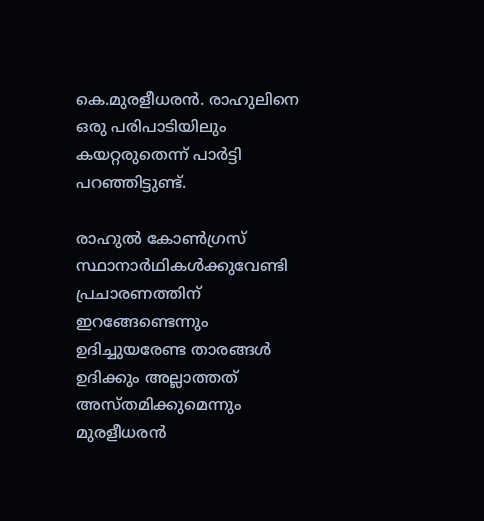കെ.മുരളീധരൻ. രാഹുലിനെ ഒരു പരിപാടിയിലും കയറ്റരുതെന്ന് പാർട്ടി പറഞ്ഞിട്ടുണ്ട്.

രാഹുൽ കോൺഗ്രസ് സ്ഥാനാർഥികൾക്കുവേണ്ടി പ്രചാരണത്തിന് ഇറങ്ങേണ്ടെന്നും ഉദിച്ചുയരേണ്ട താരങ്ങൾ ഉദിക്കും അല്ലാത്തത് അസ്‌തമിക്കുമെന്നും മുരളീധരൻ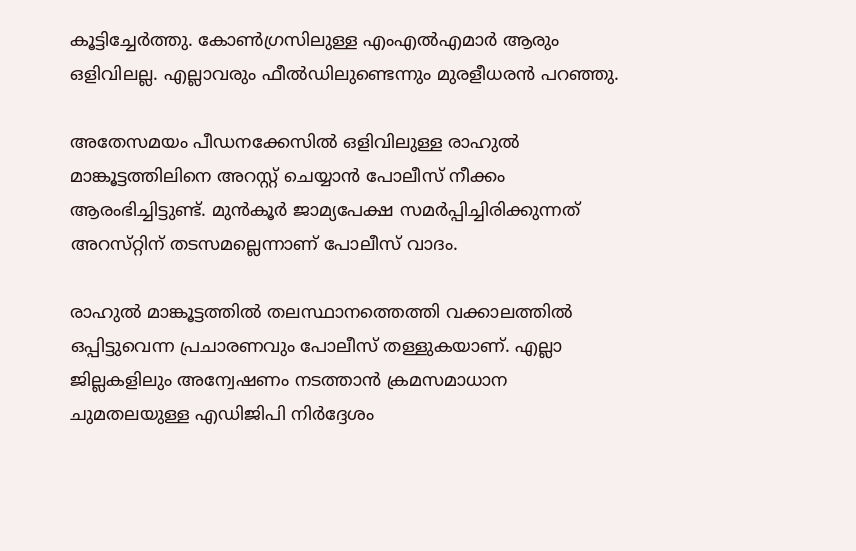കൂട്ടിച്ചേർത്തു. കോണ്‍ഗ്രസിലുള്ള എംഎല്‍എമാര്‍ ആരും ഒളിവിലല്ല. എല്ലാവരും ഫീല്‍ഡിലുണ്ടെന്നും മുരളീധരന്‍ പറഞ്ഞു.

അതേസമയം പീഡനക്കേസിൽ ഒളിവിലുള്ള രാഹുൽ മാങ്കൂട്ടത്തിലിനെ അറസ്റ്റ് ചെയ്യാൻ പോലീസ് നീക്കം ആരംഭിച്ചിട്ടുണ്ട്. മുൻകൂർ ജാമ്യപേക്ഷ സമർപ്പിച്ചിരിക്കുന്നത് അറസ്‌റ്റിന് തടസമല്ലെന്നാണ് പോലീസ് വാദം.

രാഹുൽ മാങ്കൂട്ടത്തിൽ തലസ്ഥാനത്തെത്തി വക്കാലത്തിൽ ഒപ്പിട്ടുവെന്ന പ്രചാരണവും പോലീസ് തള്ളുകയാണ്. എല്ലാ ജില്ലകളിലും അന്വേഷണം നടത്താൻ ക്രമസമാധാന ചുമതലയുള്ള എഡിജിപി നിർദ്ദേശം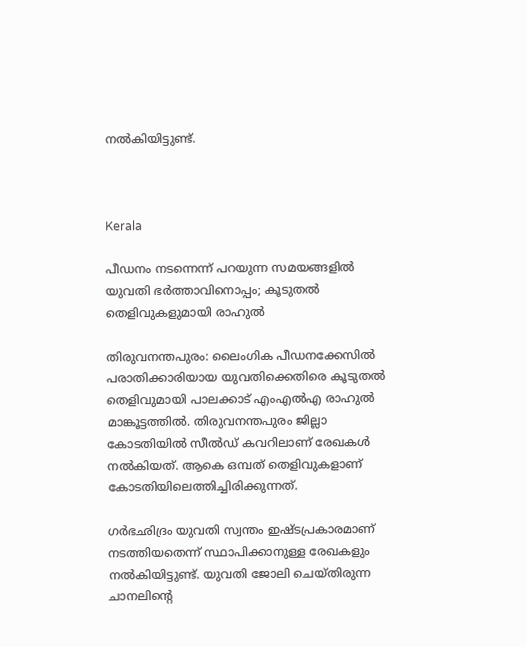നൽകിയിട്ടുണ്ട്.



Kerala

പീഡനം നടന്നെന്ന് പറയുന്ന സമയങ്ങളിൽ യുവതി ഭർത്താവിനൊപ്പം; കൂടുതൽ തെളിവുകളുമായി രാഹുൽ

തിരുവനന്തപുരം: ലൈംഗിക പീഡനക്കേസിൽ പരാതിക്കാരിയായ യുവതിക്കെതിരെ കൂടുതൽ തെളിവുമായി പാലക്കാട് എംഎൽഎ രാഹുൽ മാങ്കൂട്ടത്തിൽ. തിരുവനന്തപുരം ജില്ലാ കോടതിയിൽ സീൽഡ് കവറിലാണ് രേഖകൾ നൽകിയത്. ആകെ ഒമ്പത് തെളിവുകളാണ് കോടതിയിലെത്തിച്ചിരിക്കുന്നത്.

ഗർഭഛിദ്രം യുവതി സ്വന്തം ഇഷ്ടപ്രകാരമാണ് നടത്തിയതെന്ന് സ്ഥാപിക്കാനുള്ള രേഖകളും നൽകിയിട്ടുണ്ട്. യുവതി ജോലി ചെയ്തിരുന്ന ചാനലിന്‍റെ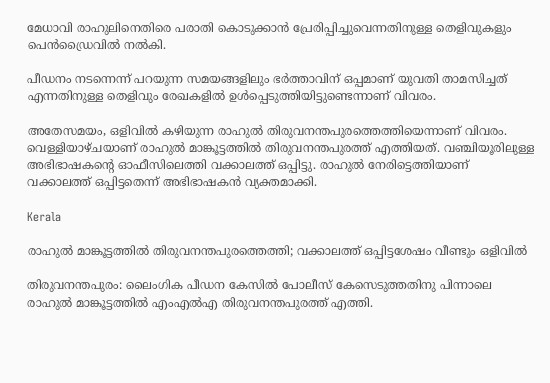മേധാവി രാഹുലിനെതിരെ പരാതി കൊടുക്കാൻ പ്രേരിപ്പിച്ചുവെന്നതിനുള്ള തെളിവുകളും പെൻഡ്രൈവിൽ നൽകി.

പീഡനം നടന്നെന്ന് പറയുന്ന സമയങ്ങളിലും ഭർത്താവിന് ഒപ്പമാണ് യുവതി താമസിച്ചത് എന്നതിനുള്ള തെളിവും രേഖകളിൽ ഉൾപ്പെടുത്തിയിട്ടുണ്ടെന്നാണ് വിവരം.

അതേസമയം, ഒളിവിൽ കഴിയുന്ന രാഹുൽ തിരുവനന്തപുരത്തെത്തിയെന്നാണ് വിവരം. വെള്ളിയാഴ്ചയാണ് രാഹുൽ മാങ്കൂട്ടത്തിൽ തിരുവനന്തപുരത്ത് എത്തിയത്. വഞ്ചിയൂരിലുള്ള അഭിഭാഷകന്‍റെ ഓഫീസിലെത്തി വക്കാലത്ത് ഒപ്പിട്ടു. രാഹുൽ നേരിട്ടെത്തിയാണ് വക്കാലത്ത് ഒപ്പിട്ടതെന്ന് അഭിഭാഷകൻ വ്യക്തമാക്കി.

Kerala

രാഹുൽ മാങ്കൂട്ടത്തിൽ തിരുവനന്തപുരത്തെത്തി; വക്കാലത്ത് ഒപ്പിട്ടശേഷം വീണ്ടും ഒളിവിൽ

തിരുവനന്തപുരം: ലൈംഗിക പീഡന കേസിൽ പോലീസ് കേസെടുത്തതിനു പിന്നാലെ രാഹുൽ മാങ്കൂട്ടത്തിൽ എംഎൽഎ തിരുവനന്തപുരത്ത് എത്തി.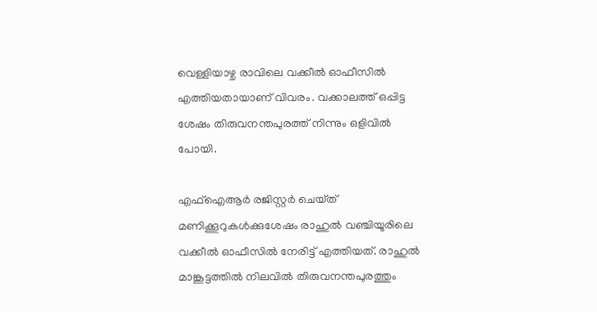വെള്ളിയാഴ്ച രാവിലെ വക്കീൽ ഓഫീസിൽ എത്തിയതായാണ് വിവരം. വക്കാലത്ത് ഒപ്പിട്ട ശേഷം തിരുവനന്തപുരത്ത് നിന്നും ഒളിവിൽ പോയി.

എഫ്ഐആർ രജിസ്റ്റർ ചെയ്‌ത്‌ മണിക്കൂറുകൾക്കുശേഷം രാഹുൽ വഞ്ചിയൂരിലെ വക്കീൽ ഓഫീസിൽ നേരിട്ട് എത്തിയത്. രാഹുൽ മാങ്കൂട്ടത്തിൽ നിലവിൽ തിരുവനന്തപുരത്തും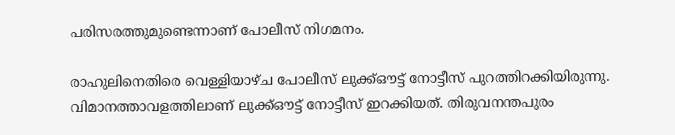പരിസരത്തുമുണ്ടെന്നാണ് പോലീസ് നിഗമനം.

രാഹുലിനെതിരെ വെള്ളിയാഴ്ച പോലീസ് ലുക്ക്ഔട്ട് നോട്ടീസ് പുറത്തിറക്കിയിരുന്നു. വിമാനത്താവളത്തിലാണ് ലുക്ക്ഔട്ട് നോട്ടീസ് ഇറക്കിയത്. തിരുവനന്തപുരം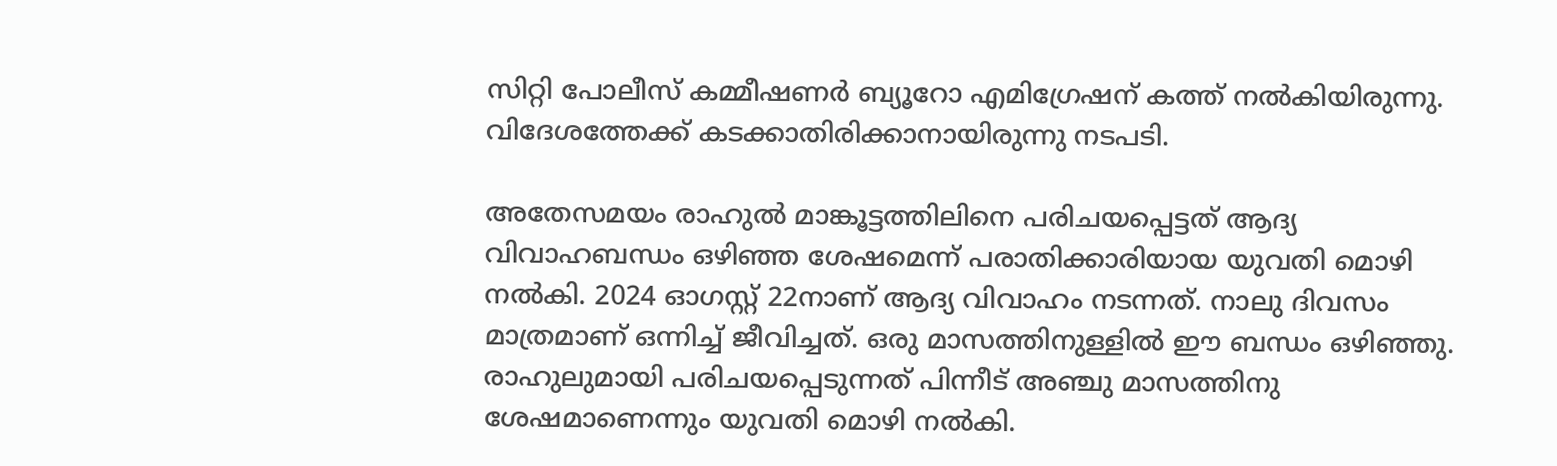സിറ്റി പോലീസ് കമ്മീഷണർ ബ്യൂറോ എമിഗ്രേഷന് കത്ത് നൽകിയിരുന്നു. വിദേശത്തേക്ക് കടക്കാതിരിക്കാനായിരുന്നു നടപടി.

അതേസമയം രാഹുല്‍ മാങ്കൂട്ടത്തിലിനെ പരിചയപ്പെട്ടത് ആദ്യ വിവാഹബന്ധം ഒഴിഞ്ഞ ശേഷമെന്ന് പരാതിക്കാരിയായ യുവതി മൊഴി നൽകി. 2024 ഓഗസ്റ്റ് 22നാണ് ആദ്യ വിവാഹം നടന്നത്. നാലു ദിവസം മാത്രമാണ് ഒന്നിച്ച് ജീവിച്ചത്. ഒരു മാസത്തിനുള്ളില്‍ ഈ ബന്ധം ഒഴിഞ്ഞു. രാഹുലുമായി പരിചയപ്പെടുന്നത് പിന്നീട് അഞ്ചു മാസത്തിനു ശേഷമാണെന്നും യുവതി മൊഴി നൽകി.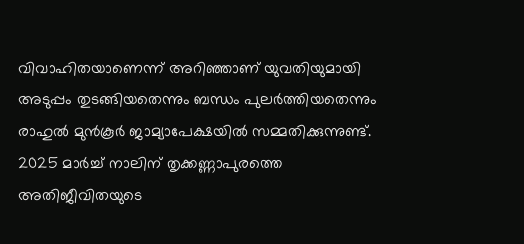വിവാഹിതയാണെന്ന് അറിഞ്ഞാണ് യുവതിയുമായി അടുപ്പം തുടങ്ങിയതെന്നും ബന്ധം പുലർത്തിയതെന്നും രാഹുൽ മുൻകൂർ ജാമ്യാപേക്ഷയിൽ സമ്മതിക്കുന്നുണ്ട്. 2025 മാര്‍ച്ച് നാലിന് തൃക്കണ്ണാപുരത്തെ അതിജീവിതയുടെ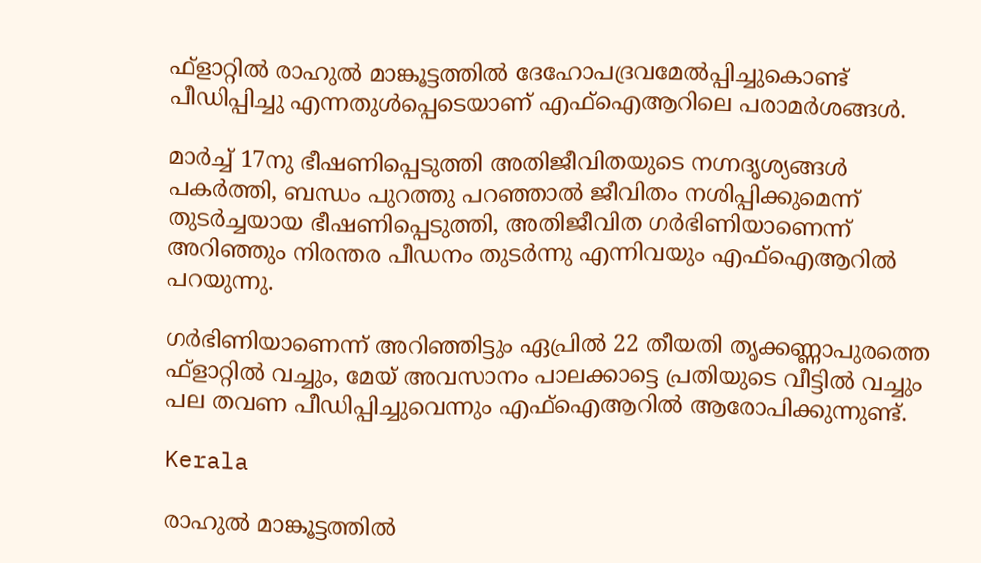ഫ്ളാറ്റില്‍ രാഹുല്‍ മാങ്കൂട്ടത്തില്‍ ദേഹോപദ്രവമേല്‍പ്പിച്ചുകൊണ്ട് പീഡിപ്പിച്ചു എന്നതുള്‍പ്പെടെയാണ് എഫ്‌ഐആറിലെ പരാമര്‍ശങ്ങള്‍.

മാര്‍ച്ച് 17നു ഭീഷണിപ്പെടുത്തി അതിജീവിതയുടെ നഗ്നദൃശ്യങ്ങള്‍ പകര്‍ത്തി, ബന്ധം പുറത്തു പറഞ്ഞാല്‍ ജീവിതം നശിപ്പിക്കുമെന്ന് തുടര്‍ച്ചയായ ഭീഷണിപ്പെടുത്തി, അതിജീവിത ഗര്‍ഭിണിയാണെന്ന് അറിഞ്ഞും നിരന്തര പീഡനം തുടര്‍ന്നു എന്നിവയും എഫ്‌ഐആറില്‍ പറയുന്നു.

ഗര്‍ഭിണിയാണെന്ന് അറിഞ്ഞിട്ടും ഏപ്രില്‍ 22 തീയതി തൃക്കണ്ണാപുരത്തെ ഫ്ളാറ്റില്‍ വച്ചും, മേയ് അവസാനം പാലക്കാട്ടെ പ്രതിയുടെ വീട്ടില്‍ വച്ചും പല തവണ പീഡിപ്പിച്ചുവെന്നും എഫ്ഐആറില്‍ ആരോപിക്കുന്നുണ്ട്.

Kerala

രാഹുല്‍ മാങ്കൂട്ടത്തിൽ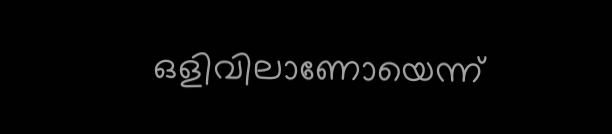ഒളിവിലാണോയെന്ന്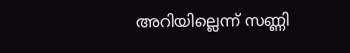അറിയില്ലെന്ന് സണ്ണി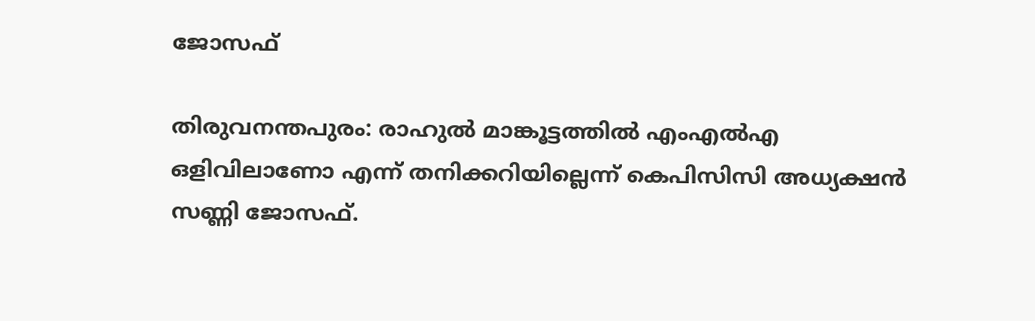ജോസഫ്

തിരുവനന്തപുരം: രാഹുല്‍ മാങ്കൂട്ടത്തില്‍ എംഎല്‍എ ഒളിവിലാണോ എന്ന് തനിക്കറിയില്ലെന്ന് കെപിസിസി അധ്യക്ഷന്‍ സണ്ണി ജോസഫ്.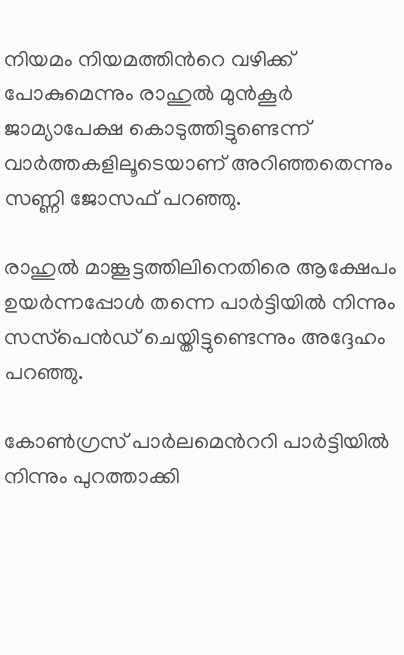നിയമം നിയമത്തിന്‍റെ വഴിക്ക് പോകുമെന്നും രാഹുല്‍ മുന്‍കൂര്‍ ജാമ്യാപേക്ഷ കൊടുത്തിട്ടുണ്ടെന്ന് വാര്‍ത്തകളിലൂടെയാണ് അറിഞ്ഞതെന്നും സണ്ണി ജോസഫ് പറഞ്ഞു.

രാഹുല്‍ മാങ്കൂട്ടത്തിലിനെതിരെ ആക്ഷേപം ഉയര്‍ന്നപ്പോള്‍ തന്നെ പാര്‍ട്ടിയില്‍ നിന്നും സസ്‌പെന്‍ഡ് ചെയ്തിട്ടുണ്ടെന്നും അദ്ദേഹം പറഞ്ഞു.

കോണ്‍ഗ്രസ് പാര്‍ലമെന്‍ററി പാര്‍ട്ടിയില്‍ നിന്നും പുറത്താക്കി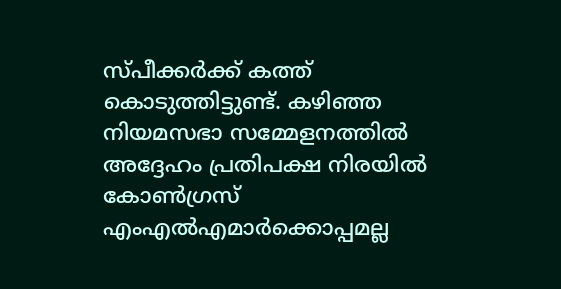സ്പീക്കര്‍ക്ക് കത്ത് കൊടുത്തിട്ടുണ്ട്. കഴിഞ്ഞ നിയമസഭാ സമ്മേളനത്തില്‍ അദ്ദേഹം പ്രതിപക്ഷ നിരയില്‍ കോണ്‍ഗ്രസ് എംഎല്‍എമാര്‍ക്കൊപ്പമല്ല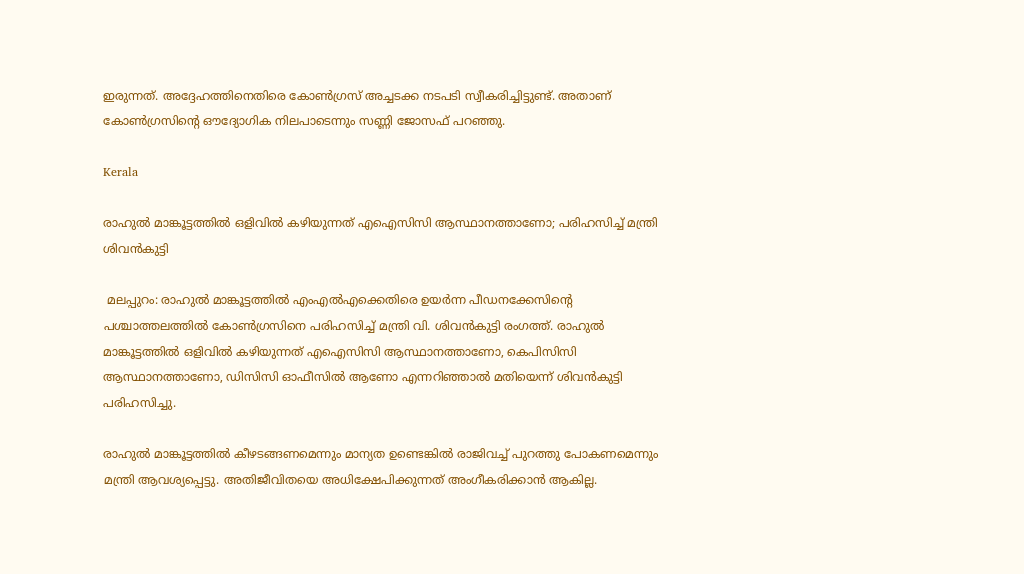ഇരുന്നത്. അദ്ദേഹത്തിനെതിരെ കോണ്‍ഗ്രസ് അച്ചടക്ക നടപടി സ്വീകരിച്ചിട്ടുണ്ട്. അതാണ് കോണ്‍ഗ്രസിന്‍റെ ഔദ്യോഗിക നിലപാടെന്നും സണ്ണി ജോസഫ് പറഞ്ഞു.

Kerala

രാഹുൽ മാങ്കൂട്ടത്തിൽ ഒളിവിൽ കഴിയുന്നത് എഐസിസി ആസ്ഥാനത്താണോ; പരിഹസിച്ച് മന്ത്രി ശിവൻകുട്ടി

 മലപ്പുറം: രാഹുൽ മാങ്കൂട്ടത്തിൽ എംഎൽഎക്കെതിരെ ഉയർന്ന പീഡനക്കേസിന്‍റെ പശ്ചാത്തലത്തിൽ കോൺഗ്രസിനെ പരിഹസിച്ച് മന്ത്രി വി. ശിവൻകുട്ടി രംഗത്ത്. രാഹുൽ മാങ്കൂട്ടത്തിൽ ഒളിവിൽ കഴിയുന്നത് എഐസിസി ആസ്ഥാനത്താണോ, കെപിസിസി ആസ്ഥാനത്താണോ, ഡിസിസി ഓഫീസിൽ ആണോ എന്നറിഞ്ഞാൽ മതിയെന്ന് ശിവൻകുട്ടി പരിഹസിച്ചു.

രാഹുൽ മാങ്കൂട്ടത്തിൽ കീഴടങ്ങണമെന്നും മാന്യത ഉണ്ടെങ്കിൽ രാജിവച്ച് പുറത്തു പോകണമെന്നും മന്ത്രി ആവശ്യപ്പെട്ടു. അതിജീവിതയെ അധിക്ഷേപിക്കുന്നത് അംഗീകരിക്കാൻ ആകില്ല.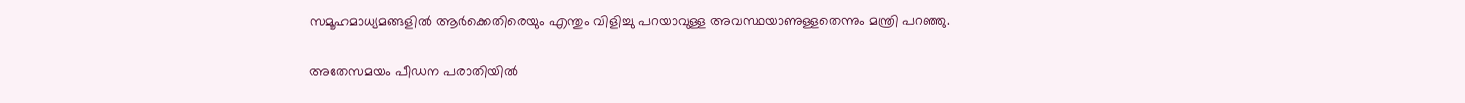സമൂഹമാധ്യമങ്ങളിൽ ആർക്കെതിരെയും എന്തും വിളിച്ചു പറയാവുള്ള അവസ്ഥയാണുള്ളതെന്നും മന്ത്രി പറഞ്ഞു.

അതേസമയം പീഡന പരാതിയിൽ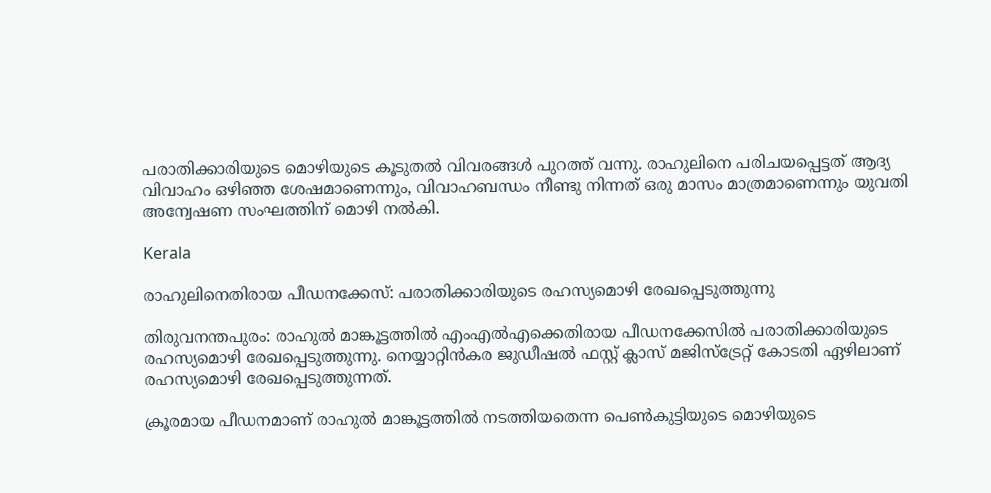പരാതിക്കാരിയുടെ മൊഴിയുടെ കൂടുതൽ വിവരങ്ങൾ പുറത്ത് വന്നു. രാഹുലിനെ പരിചയപ്പെട്ടത് ആദ്യ വിവാഹം ഒഴിഞ്ഞ ശേഷമാണെന്നും, വിവാഹബന്ധം നീണ്ടു നിന്നത് ഒരു മാസം മാത്രമാണെന്നും യുവതി അന്വേഷണ സംഘത്തിന് മൊഴി നൽകി.

Kerala

രാഹുലിനെതിരായ പീഡനക്കേസ്: പരാതിക്കാരിയുടെ രഹസ്യമൊഴി രേഖപ്പെടുത്തുന്നു

തിരുവനന്തപുരം: രാഹുൽ മാങ്കൂട്ടത്തിൽ എംഎൽഎക്കെതിരായ പീഡനക്കേസിൽ പരാതിക്കാരിയുടെ രഹസ്യമൊഴി രേഖപ്പെടുത്തുന്നു. നെയ്യാറ്റിൻകര ജുഡീഷൽ ഫസ്റ്റ് ക്ലാസ് മജിസ്ട്രേറ്റ് കോടതി ഏഴിലാണ് രഹസ്യമൊഴി രേഖപ്പെടുത്തുന്നത്.

ക്രൂരമായ പീഡനമാണ് രാഹുൽ മാങ്കൂട്ടത്തിൽ നടത്തിയതെന്ന പെൺകുട്ടിയുടെ മൊഴിയുടെ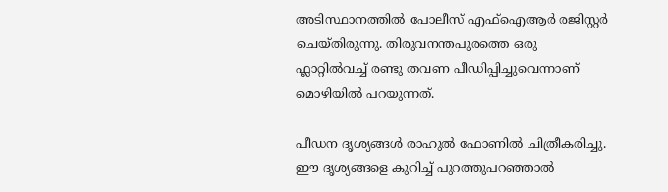അടിസ്ഥാനത്തിൽ പോലീസ് എഫ്ഐആർ രജിസ്റ്റർ ചെയ്തിരുന്നു. തിരുവനന്തപുരത്തെ ഒരു ഫ്ലാറ്റിൽവച്ച് രണ്ടു തവണ പീഡിപ്പിച്ചുവെന്നാണ് മൊഴിയിൽ പറയുന്നത്.

പീഡന ദൃശ്യങ്ങൾ രാഹുൽ ഫോണിൽ ചിത്രീകരിച്ചു. ഈ ദൃശ്യങ്ങളെ കുറിച്ച് പുറത്തുപറഞ്ഞാൽ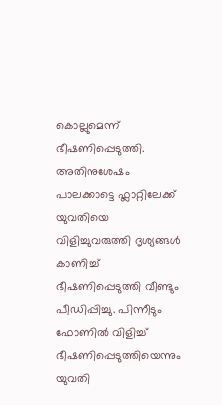കൊല്ലുമെന്ന് ഭീഷണിപ്പെടുത്തി. അതിനുശേഷം പാലക്കാട്ടെ ഫ്ലാറ്റിലേക്ക് യുവതിയെ വിളിച്ചുവരുത്തി ദൃശ്യങ്ങൾ കാണിച്ച് ഭീഷണിപ്പെടുത്തി വീണ്ടും പീഡിപ്പിച്ചു. പിന്നീടും ഫോണിൽ വിളിച്ച് ഭീഷണിപ്പെടുത്തിയെന്നും യുവതി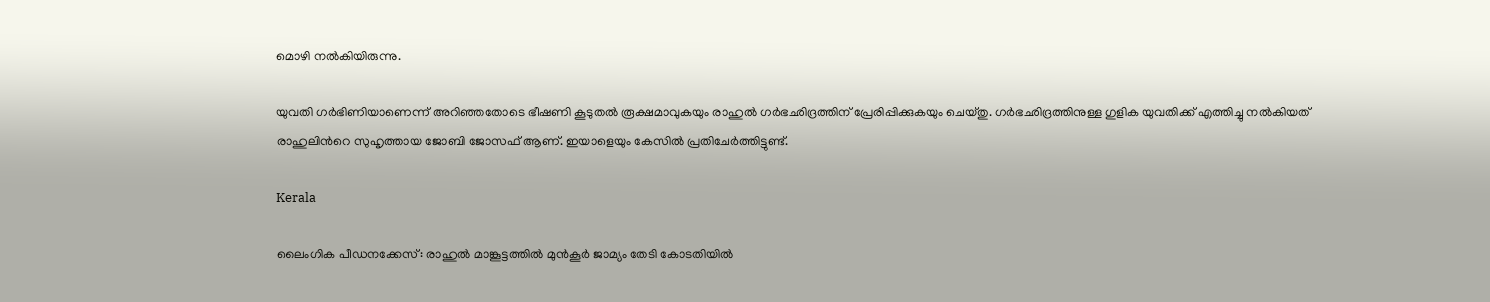മൊഴി നൽകിയിരുന്നു.

യുവതി ഗർഭിണിയാണെന്ന് അറിഞ്ഞതോടെ ഭീഷണി കൂടുതൽ രൂക്ഷമാവുകയും രാഹുൽ ഗർഭഛിദ്രത്തിന് പ്രേരിപ്പിക്കുകയും ചെയ്തു. ഗർഭഛിദ്രത്തിനുള്ള ഗുളിക യുവതിക്ക് എത്തിച്ചു നൽകിയത് രാഹുലിന്‍റെ സുഹൃത്തായ ജോബി ജോസഫ് ആണ്. ഇയാളെയും കേസിൽ പ്രതിചേർത്തിട്ടുണ്ട്.

Kerala

ലൈംഗിക പീഡനക്കേസ്: രാഹുൽ മാങ്കൂട്ടത്തിൽ മുൻകൂർ ജാമ്യം തേടി കോടതിയിൽ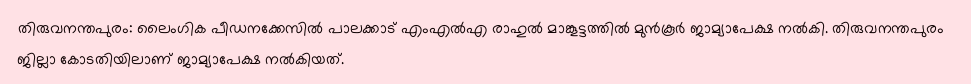തിരുവനന്തപുരം: ലൈംഗിക പീഡനക്കേസിൽ പാലക്കാട് എംഎൽഎ രാഹുൽ മാങ്കൂട്ടത്തിൽ മുൻകൂർ ജാമ്യാപേക്ഷ നൽകി. തിരുവനന്തപുരം ജില്ലാ കോടതിയിലാണ് ജാമ്യാപേക്ഷ നൽകിയത്.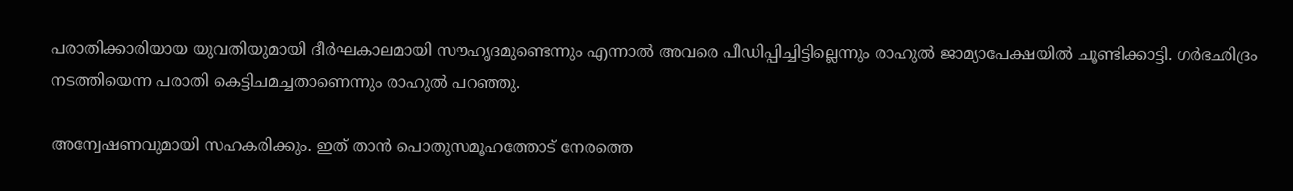പരാതിക്കാരിയായ യുവതിയുമായി ദീർഘകാലമായി സൗഹൃദമുണ്ടെന്നും എന്നാൽ അവരെ പീഡിപ്പിച്ചിട്ടില്ലെന്നും രാഹുൽ ജാമ്യാപേക്ഷയിൽ ചൂണ്ടിക്കാട്ടി. ഗർഭഛിദ്രം നടത്തിയെന്ന പരാതി കെട്ടിചമച്ചതാണെന്നും രാഹുൽ പറഞ്ഞു.

അന്വേഷണവുമായി സഹകരിക്കും. ഇത് താൻ പൊതുസമൂഹത്തോട് നേരത്തെ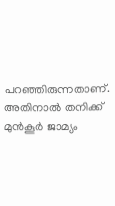പറഞ്ഞിരുന്നതാണ്. അതിനാൽ തനിക്ക് മുൻകൂർ ജാമ്യം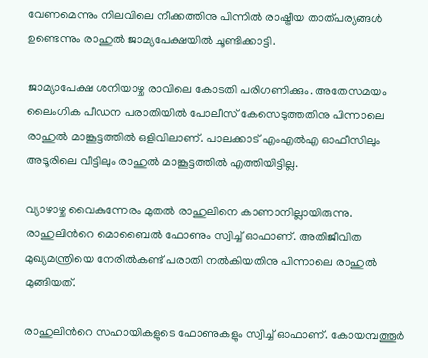വേണമെന്നും നിലവിലെ നീക്കത്തിനു പിന്നിൽ രാഷ്ട്രീയ താത്പര്യങ്ങൾ ഉണ്ടെന്നും രാഹുൽ ജാമ്യപേക്ഷയിൽ ചൂണ്ടിക്കാട്ടി.

ജാമ്യാപേക്ഷ ശനിയാഴ്ച രാവിലെ കോടതി പരിഗണിക്കും. അതേസമയം ലൈംഗിക പീഡന പരാതിയിൽ പോലീസ് കേസെടുത്തതിനു പിന്നാലെ രാഹുൽ മാങ്കൂട്ടത്തിൽ ഒളിവിലാണ്. പാലക്കാട് എംഎൽഎ ഓഫീസിലും അടൂരിലെ വീട്ടിലും രാഹുൽ മാങ്കൂട്ടത്തിൽ എത്തിയിട്ടില്ല.

വ്യാഴാഴ്ച വൈകുന്നേരം മുതൽ രാഹുലിനെ കാണാനില്ലായിരുന്നു. രാഹുലിന്‍റെ മൊബൈൽ ഫോണും സ്വിച്ച് ഓഫാണ്. അതിജീവിത മുഖ്യമന്ത്രിയെ നേരിൽകണ്ട് പരാതി നൽകിയതിനു പിന്നാലെ രാഹുൽ മുങ്ങിയത്.

രാഹുലിന്‍റെ സഹായികളുടെ ഫോണുകളും സ്വിച്ച് ഓഫാണ്. കോയമ്പത്തൂർ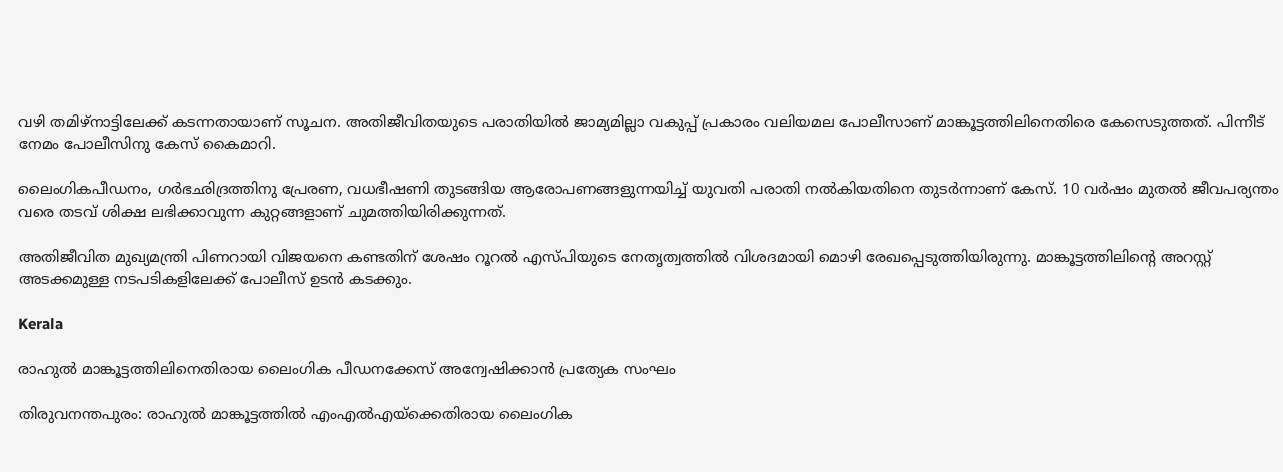വഴി തമിഴ്നാട്ടിലേക്ക് കടന്നതായാണ് സൂചന. അതിജീവിതയുടെ പരാതിയിൽ ജാമ്യമില്ലാ വകുപ്പ് പ്രകാരം വലിയമല പോലീസാണ് മാങ്കൂട്ടത്തിലിനെതിരെ കേസെടുത്തത്. പിന്നീട് നേമം പോലീസിനു കേസ് കൈമാറി.

ലൈംഗികപീഡനം, ഗർഭഛിദ്രത്തിനു പ്രേരണ, വധഭീഷണി തുടങ്ങിയ ആരോപണങ്ങളുന്നയിച്ച് യുവതി പരാതി നൽകിയതിനെ തുടർന്നാണ് കേസ്. 10 വർഷം മുതൽ ജീവപര്യന്തം വരെ തടവ് ശിക്ഷ ലഭിക്കാവുന്ന കുറ്റങ്ങളാണ് ചുമത്തിയിരിക്കുന്നത്.

അതിജീവിത മുഖ്യമന്ത്രി പിണറായി വിജയനെ കണ്ടതിന് ശേഷം റൂറൽ എസ്പിയുടെ നേതൃത്വത്തിൽ വിശദമായി മൊഴി രേഖപ്പെടുത്തിയിരുന്നു. മാങ്കൂട്ടത്തിലിന്‍റെ അറസ്റ്റ് അടക്കമുള്ള നടപടികളിലേക്ക് പോലീസ് ഉടൻ കടക്കും.

Kerala

രാഹുൽ മാങ്കൂട്ടത്തിലിനെതിരായ ലൈംഗിക പീഡനക്കേസ് അന്വേഷിക്കാൻ പ്രത്യേക സംഘം

തിരുവനന്തപുരം: രാഹുൽ മാങ്കൂട്ടത്തിൽ എംഎൽഎയ്ക്കെതിരായ ലൈംഗിക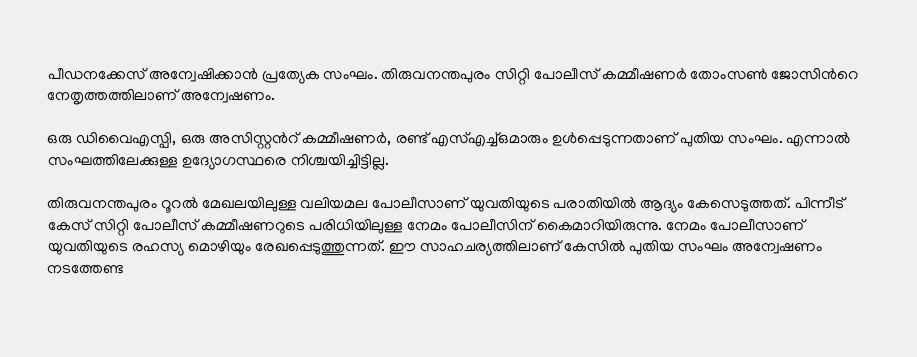പീഡനക്കേസ് അന്വേഷിക്കാൻ പ്രത്യേക സംഘം. തിരുവനന്തപുരം സിറ്റി പോലീസ് കമ്മീഷണർ തോംസണ്‍ ജോസിന്‍റെ നേതൃത്തത്തിലാണ് അന്വേഷണം.

ഒരു ഡിവൈഎസ്പി, ഒരു അസിസ്റ്റന്‍റ് കമ്മീഷണർ, രണ്ട് എസ്എച്ച്ഒമാരും ഉൾപ്പെടുന്നതാണ് പുതിയ സംഘം. എന്നാൽ സംഘത്തിലേക്കുള്ള ഉദ്യോഗസ്ഥരെ നിശ്ചയിച്ചിട്ടില്ല.

തിരുവനന്തപുരം റൂറൽ മേഖലയിലുള്ള വലിയമല പോലീസാണ് യുവതിയുടെ പരാതിയിൽ ആദ്യം കേസെടുത്തത്. പിന്നീട് കേസ് സിറ്റി പോലീസ് കമ്മീഷണറുടെ പരിധിയിലുള്ള നേമം പോലീസിന് കൈമാറിയിരുന്നു. നേമം പോലീസാണ് യുവതിയുടെ രഹസ്യ മൊഴിയും രേഖപ്പെടുത്തുന്നത്. ഈ സാഹചര്യത്തിലാണ് കേസിൽ പുതിയ സംഘം അന്വേഷണം നടത്തേണ്ട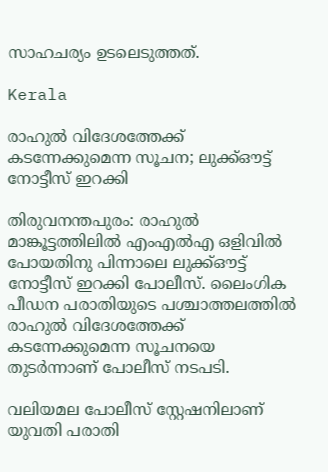സാഹചര്യം ഉടലെടുത്തത്.

Kerala

രാഹുൽ വിദേശത്തേക്ക് കടന്നേക്കുമെന്ന സൂചന; ലുക്ക്ഔട്ട് നോട്ടീസ് ഇറക്കി

തിരുവനന്തപുരം: രാഹുൽ മാങ്കൂട്ടത്തിലിൽ എംഎൽഎ ഒളിവിൽ പോയതിനു പിന്നാലെ ലുക്ക്ഔട്ട് നോട്ടീസ് ഇറക്കി പോലീസ്. ലൈംഗിക പീഡന പരാതിയുടെ പശ്ചാത്തലത്തിൽ രാഹുൽ വിദേശത്തേക്ക് കടന്നേക്കുമെന്ന സൂചനയെ തുടർന്നാണ് പോലീസ് നടപടി.

വലിയമല പോലീസ് സ്റ്റേഷനിലാണ് യുവതി പരാതി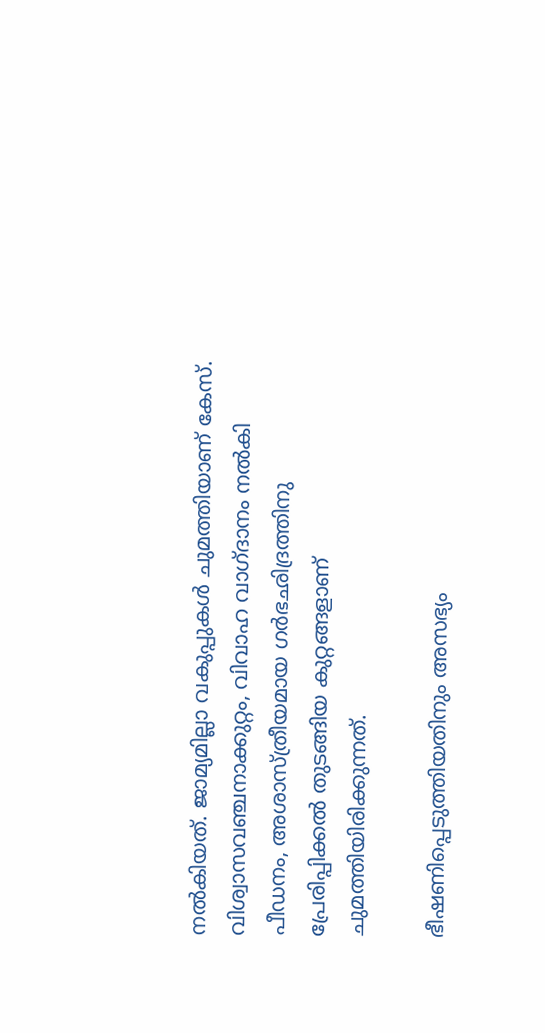നൽകിയത്. ജാമ്യമില്ലാ വകുപ്പുകൾ ചുമത്തിയാണ് കേസ്. വിശ്വാസവഞ്ചനാക്കുറ്റം, വിവാഹ വാഗ്ദാനം നൽകി പീഡനം, അശാസ്ത്രീയമായ ഗർഭഛിദ്രത്തിനു പ്രേരിപ്പിക്കൽ തുടങ്ങിയ കുറ്റങ്ങളാണ് ചുമത്തിയിരിക്കുന്നത്.

ഭീഷണിപ്പെടുത്തിയതിനും അസഭ്യം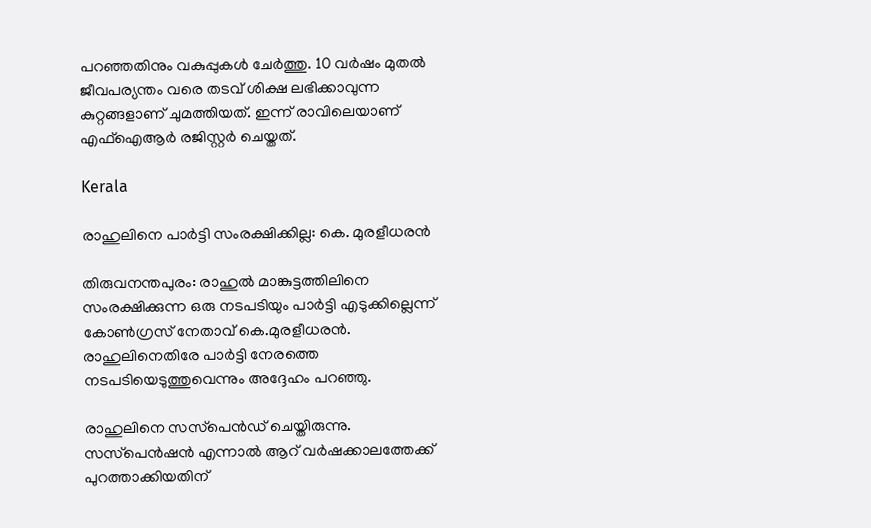പറഞ്ഞതിനും വകുപ്പുകൾ ചേർത്തു. 10 വർഷം മുതൽ ജീവപര്യന്തം വരെ തടവ് ശിക്ഷ ലഭിക്കാവുന്ന കുറ്റങ്ങളാണ് ചുമത്തിയത്. ഇന്ന് രാവിലെയാണ് എഫ്ഐആർ രജിസ്റ്റർ ചെയ്തത്.

Kerala

രാഹുലിനെ പാർട്ടി സംരക്ഷിക്കില്ല: കെ. മുരളീധരൻ

തിരുവനന്തപുരം: രാഹുല്‍ മാങ്കുട്ടത്തിലിനെ സംരക്ഷിക്കുന്ന ഒരു നടപടിയും പാര്‍ട്ടി എടുക്കില്ലെന്ന് കോണ്‍ഗ്രസ് നേതാവ് കെ.മുരളീധരന്‍. രാഹുലിനെതിരേ പാര്‍ട്ടി നേരത്തെ നടപടിയെടുത്തുവെന്നും അദ്ദേഹം പറഞ്ഞു.

രാഹുലിനെ സസ്‌പെൻഡ് ചെയ്തിരുന്നു. സസ്‌പെന്‍ഷന്‍ എന്നാല്‍ ആറ് വര്‍ഷക്കാലത്തേക്ക് പുറത്താക്കിയതിന്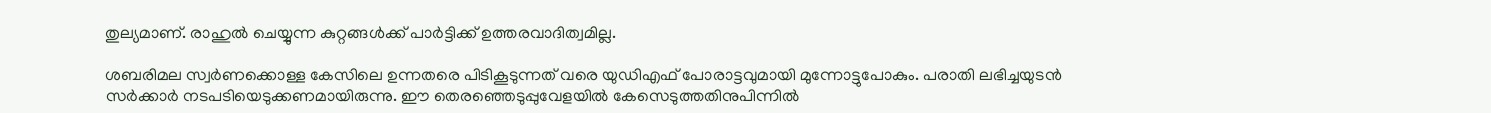തുല്യമാണ്. രാഹുല്‍ ചെയ്യുന്ന കുറ്റങ്ങള്‍ക്ക് പാര്‍ട്ടിക്ക് ഉത്തരവാദിത്വമില്ല.

ശബരിമല സ്വര്‍ണക്കൊള്ള കേസിലെ ഉന്നതരെ പിടികൂടുന്നത് വരെ യുഡിഎഫ് പോരാട്ടവുമായി മുന്നോട്ടുപോകും. പരാതി ലഭിച്ചയുടന്‍ സര്‍ക്കാര്‍ നടപടിയെടുക്കണമായിരുന്നു. ഈ തെരഞ്ഞെടുപ്പുവേളയില്‍ കേസെടുത്തതിനുപിന്നില്‍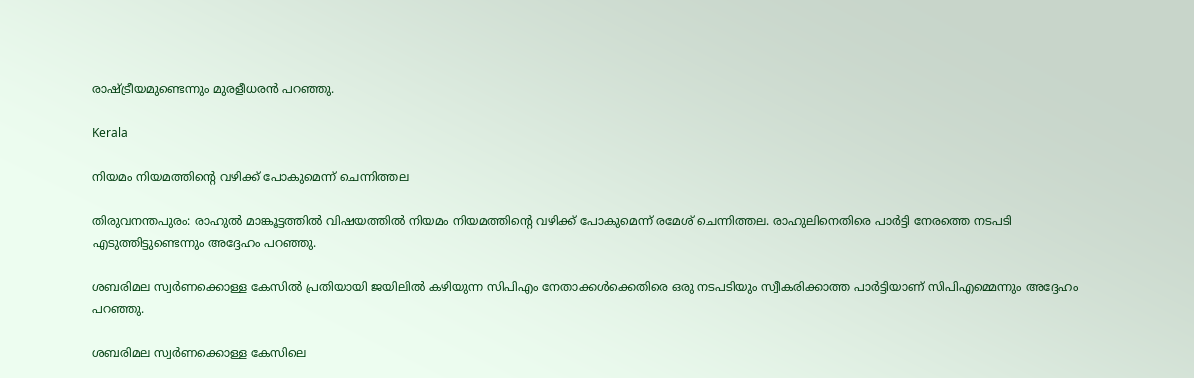രാഷ്‌ട്രീയമുണ്ടെന്നും മുരളീധരൻ പറഞ്ഞു.

Kerala

നിയമം നിയമത്തിന്‍റെ വഴിക്ക് പോകുമെന്ന് ചെന്നിത്തല

തിരുവനന്തപുരം: രാഹുല്‍ മാങ്കൂട്ടത്തില്‍ വിഷയത്തില്‍ നിയമം നിയമത്തിന്‍റെ വഴിക്ക് പോകുമെന്ന് രമേശ് ചെന്നിത്തല. രാഹുലിനെതിരെ പാര്‍ട്ടി നേരത്തെ നടപടി എടുത്തിട്ടുണ്ടെന്നും അദ്ദേഹം പറഞ്ഞു.

ശബരിമല സ്വര്‍ണക്കൊള്ള കേസില്‍ പ്രതിയായി ജയിലില്‍ കഴിയുന്ന സിപിഎം നേതാക്കള്‍ക്കെതിരെ ഒരു നടപടിയും സ്വീകരിക്കാത്ത പാര്‍ട്ടിയാണ് സിപിഎമ്മെന്നും അദ്ദേഹം പറഞ്ഞു.

ശബരിമല സ്വര്‍ണക്കൊള്ള കേസിലെ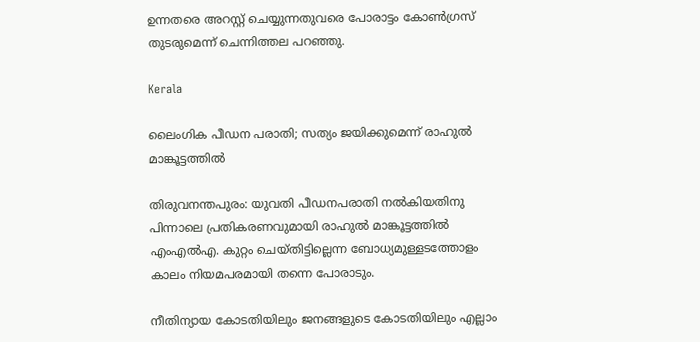ഉന്നതരെ അറസ്റ്റ് ചെയ്യുന്നതുവരെ പോരാട്ടം കോണ്‍ഗ്രസ് തുടരുമെന്ന് ചെന്നിത്തല പറഞ്ഞു.

Kerala

ലൈംഗിക പീഡന പരാതി; സത്യം ജയിക്കുമെന്ന് രാഹുൽ മാങ്കൂട്ടത്തിൽ

തിരുവനന്തപുരം: യുവതി പീഡനപരാതി നൽകിയതിനു പിന്നാലെ പ്രതികരണവുമായി രാഹുൽ മാങ്കൂട്ടത്തിൽ എംഎൽഎ. കുറ്റം ചെയ്തിട്ടില്ലെന്ന ബോധ്യമുള്ളടത്തോളം കാലം നിയമപരമായി തന്നെ പോരാടും.

നീതിന്യായ കോടതിയിലും ജനങ്ങളുടെ കോടതിയിലും എല്ലാം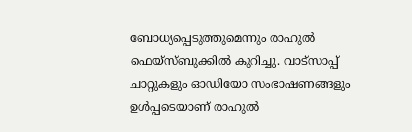ബോധ്യപ്പെടുത്തുമെന്നും രാഹുൽ ഫെയ്സ്ബുക്കിൽ കുറിച്ചു. വാട്സാപ്പ് ചാറ്റുകളും ഓഡിയോ സംഭാഷണങ്ങളും ഉൾപ്പടെയാണ് രാഹുൽ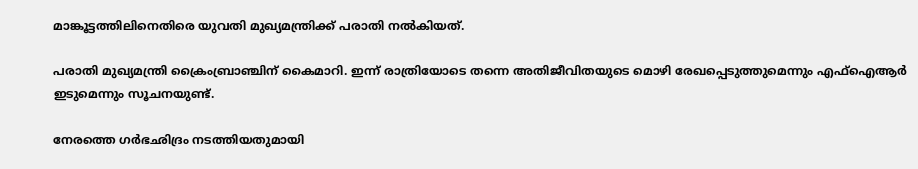മാങ്കൂട്ടത്തിലിനെതിരെ യുവതി മുഖ്യമന്ത്രിക്ക് പരാതി നൽകിയത്.

പരാതി മുഖ്യമന്ത്രി ക്രൈംബ്രാഞ്ചിന് കൈമാറി. ഇന്ന് രാത്രിയോടെ തന്നെ അതിജീവിതയുടെ മൊഴി രേഖപ്പെടുത്തുമെന്നും എഫ്ഐആർ ഇടുമെന്നും സൂചനയുണ്ട്.

നേരത്തെ ഗർഭഛിദ്രം നടത്തിയതുമായി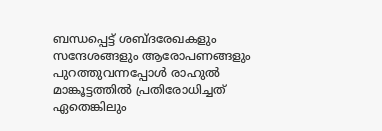ബന്ധപ്പെട്ട് ശബ്ദരേഖകളും സന്ദേശങ്ങളും ആരോപണങ്ങളും പുറത്തുവന്നപ്പോള്‍ രാഹുല്‍ മാങ്കൂട്ടത്തില്‍ പ്രതിരോധിച്ചത് ഏതെങ്കിലും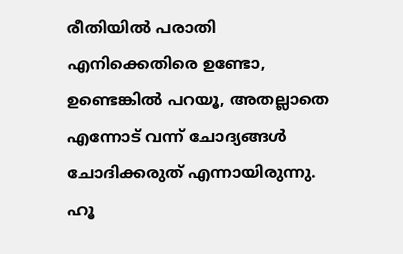രീതിയില്‍ പരാതി എനിക്കെതിരെ ഉണ്ടോ, ഉണ്ടെങ്കില്‍ പറയൂ, അതല്ലാതെ എന്നോട് വന്ന് ചോദ്യങ്ങള്‍ ചോദിക്കരുത് എന്നായിരുന്നു. ഹൂ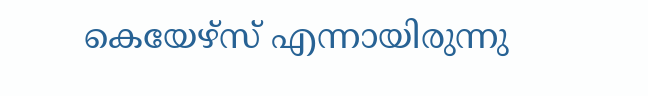കെയേഴ്‌സ് എന്നായിരുന്നു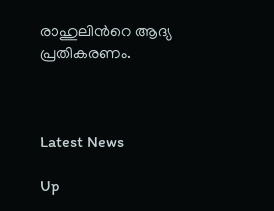രാഹുലിന്‍റെ ആദ്യ പ്രതികരണം.



Latest News

Up